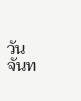วันจันท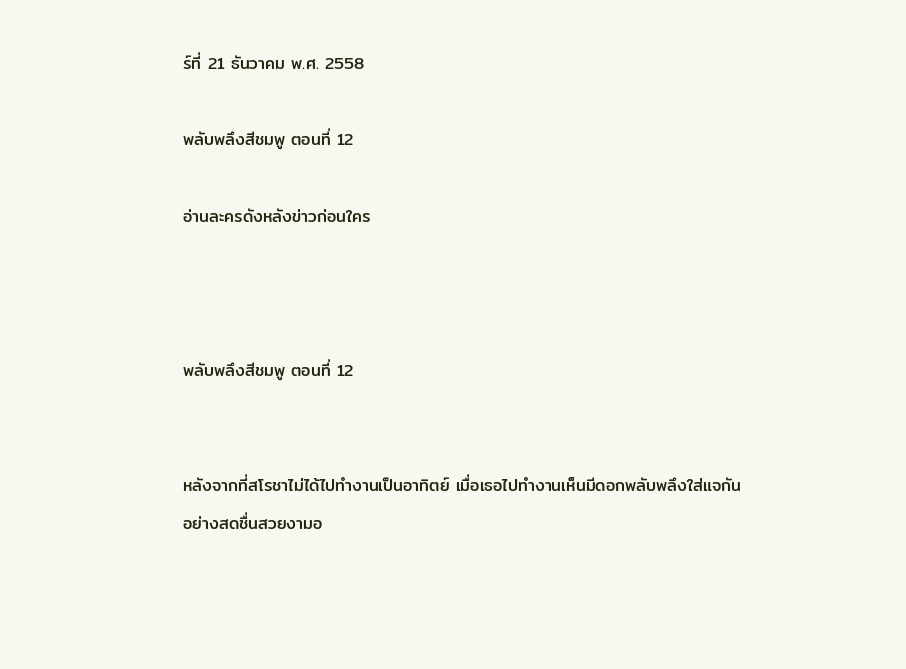ร์ที่ 21 ธันวาคม พ.ศ. 2558

พลับพลึงสีชมพู ตอนที่ 12

อ่านละครดังหลังข่าวก่อนใคร



พลับพลึงสีชมพู ตอนที่ 12


หลังจากที่สโรชาไม่ได้ไปทำงานเป็นอาทิตย์ เมื่อเธอไปทำงานเห็นมีดอกพลับพลึงใส่แจกันอย่างสดชื่นสวยงามอ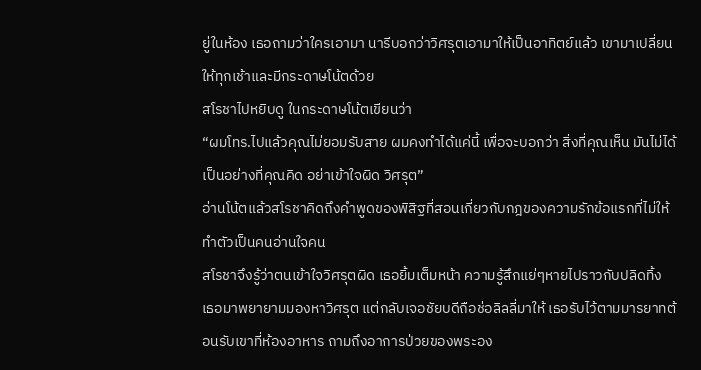ยู่ในห้อง เธอถามว่าใครเอามา นารีบอกว่าวิศรุตเอามาให้เป็นอาทิตย์แล้ว เขามาเปลี่ยนให้ทุกเช้าและมีกระดาษโน้ตด้วย
สโรชาไปหยิบดู ในกระดาษโน้ตเขียนว่า
“ผมโทร.ไปแล้วคุณไม่ยอมรับสาย ผมคงทำได้แค่นี้ เพื่อจะบอกว่า สิ่งที่คุณเห็น มันไม่ได้เป็นอย่างที่คุณคิด อย่าเข้าใจผิด วิศรุต”
อ่านโน้ตแล้วสโรชาคิดถึงคำพูดของพิสิฐที่สอนเกี่ยวกับกฎของความรักข้อแรกที่ไม่ให้ทำตัวเป็นคนอ่านใจคน
สโรชาจึงรู้ว่าตนเข้าใจวิศรุตผิด เธอยิ้มเต็มหน้า ความรู้สึกแย่ๆหายไปราวกับปลิดทิ้ง เธอมาพยายามมองหาวิศรุต แต่กลับเจอชัยบดีถือช่อลิลลี่มาให้ เธอรับไว้ตามมารยาทต้อนรับเขาที่ห้องอาหาร ถามถึงอาการป่วยของพระอง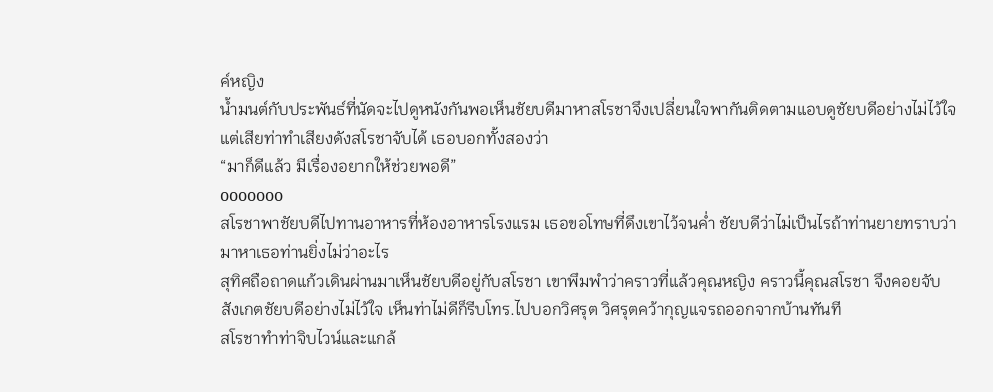ค์หญิง
น้ำมนต์กับประพันธ์ที่นัดจะไปดูหนังกันพอเห็นชัยบดีมาหาสโรชาจึงเปลี่ยนใจพากันติดตามแอบดูชัยบดีอย่างไม่ไว้ใจ แต่เสียท่าทำเสียงดังสโรชาจับได้ เธอบอกทั้งสองว่า
“มาก็ดีแล้ว มีเรื่องอยากให้ช่วยพอดี”
ooooooo
สโรชาพาชัยบดีไปทานอาหารที่ห้องอาหารโรงแรม เธอขอโทษที่ดึงเขาไว้จนค่ำ ชัยบดีว่าไม่เป็นไรถ้าท่านยายทราบว่ามาหาเธอท่านยิ่งไม่ว่าอะไร
สุทิศถือถาดแก้วเดินผ่านมาเห็นชัยบดีอยู่กับสโรชา เขาพึมพำว่าคราวที่แล้วคุณหญิง คราวนี้คุณสโรชา จึงคอยจับสังเกตชัยบดีอย่างไม่ไว้ใจ เห็นท่าไม่ดีก็รีบโทร.ไปบอกวิศรุต วิศรุตคว้ากุญแจรถออกจากบ้านทันที
สโรชาทำท่าจิบไวน์และแกล้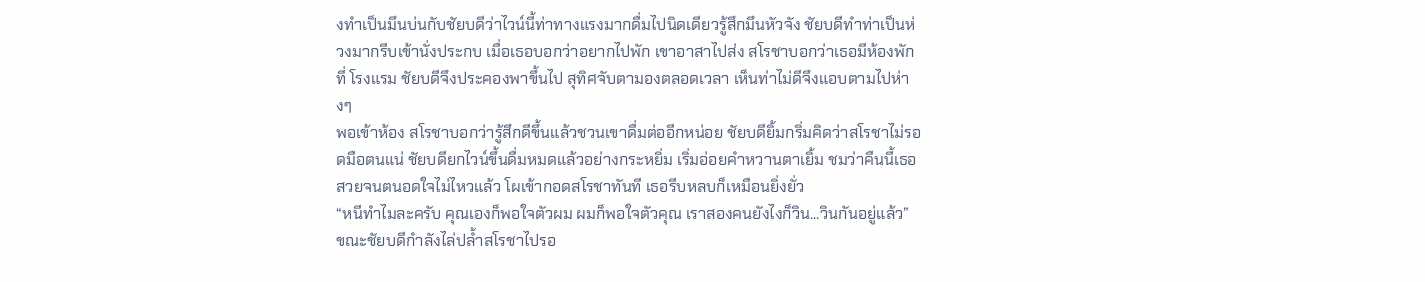งทำเป็นมึนบ่นกับชัยบดีว่าไวน์นี้ท่าทางแรงมากดื่มไปนิดเดียวรู้สึกมึนหัวจัง ชัยบดีทำท่าเป็นห่วงมากรีบเข้านั่งประกบ เมื่อเธอบอกว่าอยากไปพัก เขาอาสาไปส่ง สโรชาบอกว่าเธอมีห้องพักที่ โรงแรม ชัยบดีจึงประคองพาขึ้นไป สุทิศจับตามองตลอดเวลา เห็นท่าไม่ดีจึงแอบตามไปห่างๆ
พอเข้าห้อง สโรชาบอกว่ารู้สึกดีขึ้นแล้วชวนเขาดื่มต่ออีกหน่อย ชัยบดียิ้มกริ่มคิดว่าสโรชาไม่รอดมือตนแน่ ชัยบดียกไวน์ขึ้นดื่มหมดแล้วอย่างกระหยิ่ม เริ่มอ่อยคำหวานตาเยิ้ม ชมว่าคืนนี้เธอสวยจนตนอดใจไม่ไหวแล้ว โผเข้ากอดสโรชาทันที เธอรีบหลบก็เหมือนยิ่งยั่ว
“หนีทำไมละครับ คุณเองก็พอใจตัวผม ผมก็พอใจตัวคุณ เราสองคนยังไงก็วิน...วินกันอยู่แล้ว”
ขณะชัยบดีกำลังไล่ปล้ำสโรชาไปรอ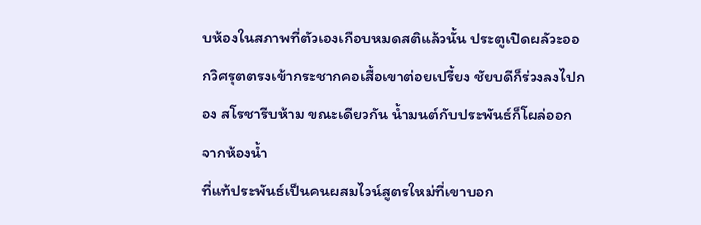บห้องในสภาพที่ตัวเองเกือบหมดสติแล้วนั้น ประตูเปิดผลัวะออกวิศรุตตรงเข้ากระชากคอเสื้อเขาต่อยเปรี้ยง ชัยบดีก็ร่วงลงไปกอง สโรชารีบห้าม ขณะเดียวกัน น้ำมนต์กับประพันธ์ก็โผล่ออกจากห้องน้ำ
ที่แท้ประพันธ์เป็นคนผสมไวน์สูตรใหม่ที่เขาบอก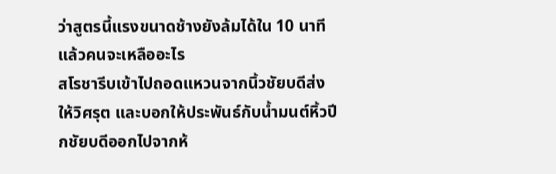ว่าสูตรนี้แรงขนาดช้างยังล้มได้ใน 10 นาทีแล้วคนจะเหลืออะไร
สโรชารีบเข้าไปถอดแหวนจากนิ้วชัยบดีส่งให้วิศรุต และบอกให้ประพันธ์กับน้ำมนต์หิ้วปีกชัยบดีออกไปจากห้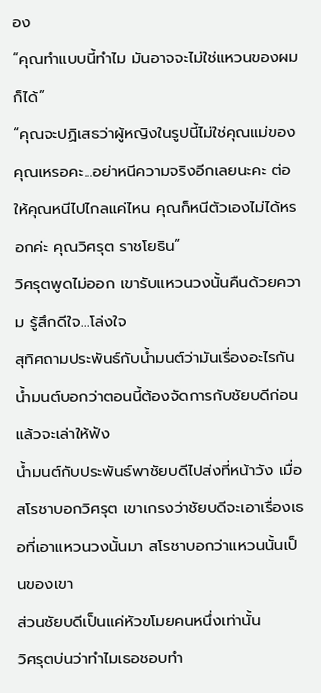อง
“คุณทำแบบนี้ทำไม มันอาจจะไม่ใช่แหวนของผมก็ได้”
“คุณจะปฏิเสธว่าผู้หญิงในรูปนี้ไม่ใช่คุณแม่ของคุณเหรอคะ...อย่าหนีความจริงอีกเลยนะคะ ต่อให้คุณหนีไปไกลแค่ไหน คุณก็หนีตัวเองไม่ได้หรอกค่ะ คุณวิศรุต ราชโยธิน”
วิศรุตพูดไม่ออก เขารับแหวนวงนั้นคืนด้วยความ รู้สึกดีใจ...โล่งใจ
สุทิศถามประพันธ์กับน้ำมนต์ว่ามันเรื่องอะไรกัน น้ำมนต์บอกว่าตอนนี้ต้องจัดการกับชัยบดีก่อนแล้วจะเล่าให้ฟัง
น้ำมนต์กับประพันธ์พาชัยบดีไปส่งที่หน้าวัง เมื่อสโรชาบอกวิศรุต เขาเกรงว่าชัยบดีจะเอาเรื่องเธอที่เอาแหวนวงนั้นมา สโรชาบอกว่าแหวนนั้นเป็นของเขา
ส่วนชัยบดีเป็นแค่หัวขโมยคนหนึ่งเท่านั้น
วิศรุตบ่นว่าทำไมเธอชอบทำ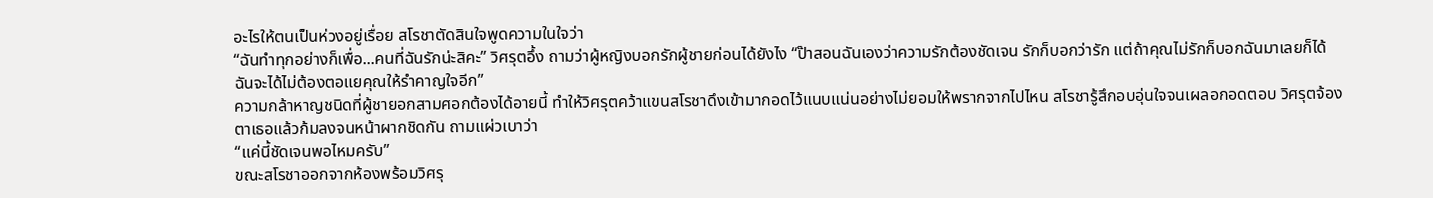อะไรให้ตนเป็นห่วงอยู่เรื่อย สโรชาตัดสินใจพูดความในใจว่า
“ฉันทำทุกอย่างก็เพื่อ...คนที่ฉันรักน่ะสิคะ” วิศรุตอึ้ง ถามว่าผู้หญิงบอกรักผู้ชายก่อนได้ยังไง “ป๊าสอนฉันเองว่าความรักต้องชัดเจน รักก็บอกว่ารัก แต่ถ้าคุณไม่รักก็บอกฉันมาเลยก็ได้ ฉันจะได้ไม่ต้องตอแยคุณให้รำคาญใจอีก”
ความกล้าหาญชนิดที่ผู้ชายอกสามศอกต้องได้อายนี้ ทำให้วิศรุตคว้าแขนสโรชาดึงเข้ามากอดไว้แนบแน่นอย่างไม่ยอมให้พรากจากไปไหน สโรชารู้สึกอบอุ่นใจจนเผลอกอดตอบ วิศรุตจ้องตาเธอแล้วก้มลงจนหน้าผากชิดกัน ถามแผ่วเบาว่า
“แค่นี้ชัดเจนพอไหมครับ”
ขณะสโรชาออกจากห้องพร้อมวิศรุ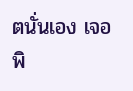ตนั่นเอง เจอพิ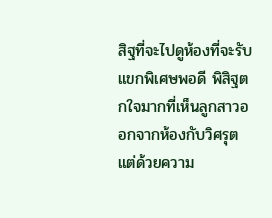สิฐที่จะไปดูห้องที่จะรับแขกพิเศษพอดี พิสิฐตกใจมากที่เห็นลูกสาวออกจากห้องกับวิศรุต แต่ด้วยความ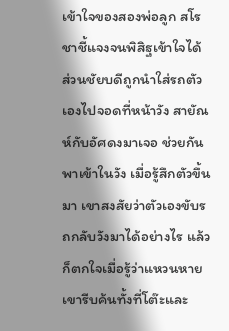เข้าใจของสองพ่อลูก สโรชาชี้แจงจนพิสิฐเข้าใจได้
ส่วนชัยบดีถูกนำใส่รถตัวเองไปจอดที่หน้าวัง สายัณห์กับอัศดงมาเจอ ช่วยกันพาเข้าในวัง เมื่อรู้สึกตัวขึ้นมา เขาสงสัยว่าตัวเองขับรถกลับวังมาได้อย่างไร แล้วก็ตกใจเมื่อรู้ว่าแหวนหาย เขารีบค้นทั้งที่โต๊ะและ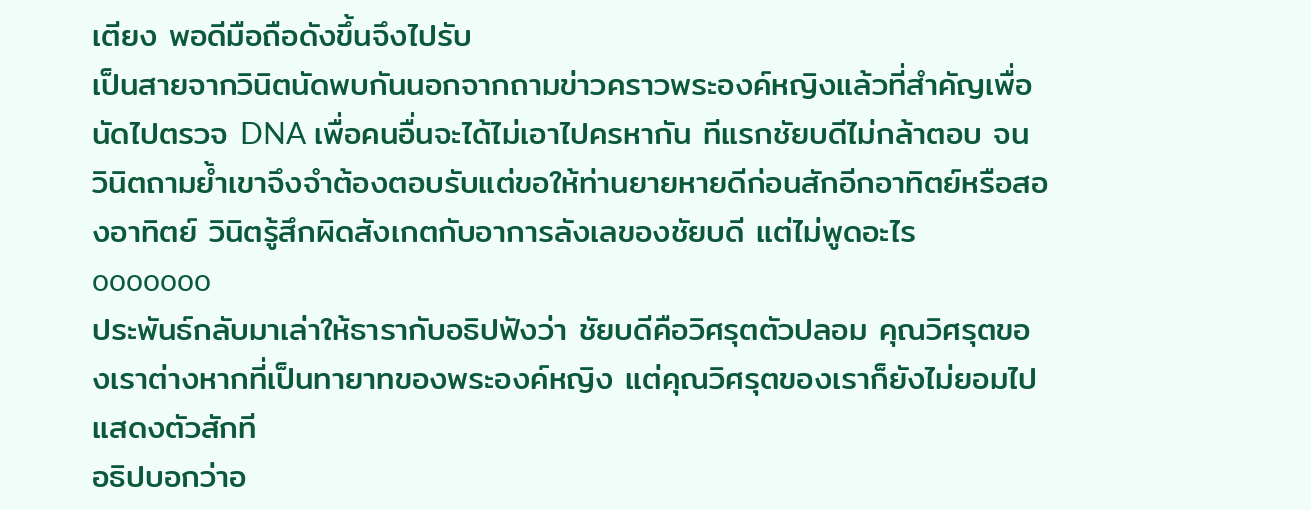เตียง พอดีมือถือดังขึ้นจึงไปรับ
เป็นสายจากวินิตนัดพบกันนอกจากถามข่าวคราวพระองค์หญิงแล้วที่สำคัญเพื่อนัดไปตรวจ DNA เพื่อคนอื่นจะได้ไม่เอาไปครหากัน ทีแรกชัยบดีไม่กล้าตอบ จนวินิตถามย้ำเขาจึงจำต้องตอบรับแต่ขอให้ท่านยายหายดีก่อนสักอีกอาทิตย์หรือสองอาทิตย์ วินิตรู้สึกผิดสังเกตกับอาการลังเลของชัยบดี แต่ไม่พูดอะไร
ooooooo
ประพันธ์กลับมาเล่าให้ธารากับอธิปฟังว่า ชัยบดีคือวิศรุตตัวปลอม คุณวิศรุตของเราต่างหากที่เป็นทายาทของพระองค์หญิง แต่คุณวิศรุตของเราก็ยังไม่ยอมไปแสดงตัวสักที
อธิปบอกว่าอ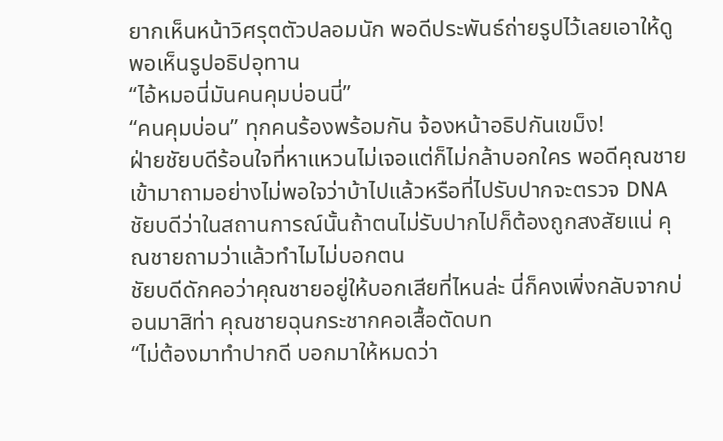ยากเห็นหน้าวิศรุตตัวปลอมนัก พอดีประพันธ์ถ่ายรูปไว้เลยเอาให้ดู พอเห็นรูปอธิปอุทาน
“ไอ้หมอนี่มันคนคุมบ่อนนี่”
“คนคุมบ่อน” ทุกคนร้องพร้อมกัน จ้องหน้าอธิปกันเขม็ง!
ฝ่ายชัยบดีร้อนใจที่หาแหวนไม่เจอแต่ก็ไม่กล้าบอกใคร พอดีคุณชายเข้ามาถามอย่างไม่พอใจว่าบ้าไปแล้วหรือที่ไปรับปากจะตรวจ DNA ชัยบดีว่าในสถานการณ์นั้นถ้าตนไม่รับปากไปก็ต้องถูกสงสัยแน่ คุณชายถามว่าแล้วทำไมไม่บอกตน
ชัยบดีดักคอว่าคุณชายอยู่ให้บอกเสียที่ไหนล่ะ นี่ก็คงเพิ่งกลับจากบ่อนมาสิท่า คุณชายฉุนกระชากคอเสื้อตัดบท
“ไม่ต้องมาทำปากดี บอกมาให้หมดว่า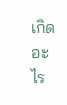เกิดอะไร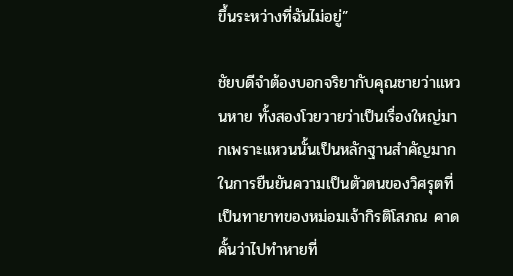ขึ้นระหว่างที่ฉันไม่อยู่”

ชัยบดีจำต้องบอกจริยากับคุณชายว่าแหวนหาย ทั้งสองโวยวายว่าเป็นเรื่องใหญ่มากเพราะแหวนนั้นเป็นหลักฐานสำคัญมากในการยืนยันความเป็นตัวตนของวิศรุตที่เป็นทายาทของหม่อมเจ้ากิรติโสภณ คาดคั้นว่าไปทำหายที่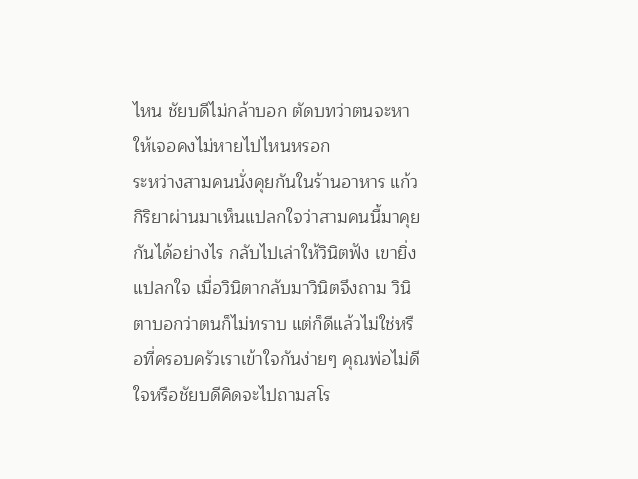ไหน ชัยบดีไม่กล้าบอก ตัดบทว่าตนจะหาให้เจอคงไม่หายไปไหนหรอก
ระหว่างสามคนนั่งคุยกันในร้านอาหาร แก้วกิริยาผ่านมาเห็นแปลกใจว่าสามคนนี้มาคุยกันได้อย่างไร กลับไปเล่าให้วินิตฟัง เขายิ่งแปลกใจ เมื่อวินิตากลับมาวินิตจึงถาม วินิตาบอกว่าตนก็ไม่ทราบ แต่ก็ดีแล้วไม่ใช่หรือที่ครอบครัวเราเข้าใจกันง่ายๆ คุณพ่อไม่ดีใจหรือชัยบดีคิดจะไปถามสโร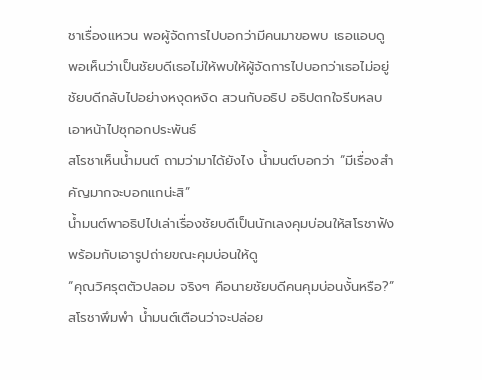ชาเรื่องแหวน พอผู้จัดการไปบอกว่ามีคนมาขอพบ เธอแอบดู พอเห็นว่าเป็นชัยบดีเธอไม่ให้พบให้ผู้จัดการไปบอกว่าเธอไม่อยู่ ชัยบดีกลับไปอย่างหงุดหงิด สวนกับอธิป อธิปตกใจรีบหลบเอาหน้าไปซุกอกประพันธ์
สโรชาเห็นน้ำมนต์ ถามว่ามาได้ยังไง น้ำมนต์บอกว่า “มีเรื่องสำคัญมากจะบอกแกน่ะสิ”
น้ำมนต์พาอธิปไปเล่าเรื่องชัยบดีเป็นนักเลงคุมบ่อนให้สโรชาฟังพร้อมกับเอารูปถ่ายขณะคุมบ่อนให้ดู
“คุณวิศรุตตัวปลอม จริงๆ คือนายชัยบดีคนคุมบ่อนงั้นหรือ?” สโรชาพึมพำ น้ำมนต์เตือนว่าจะปล่อย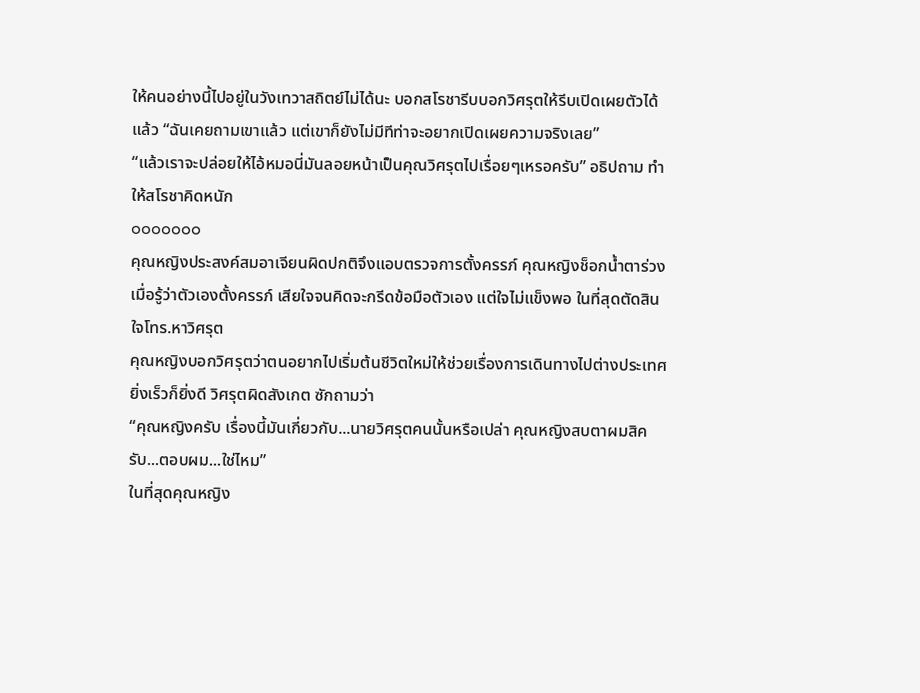ให้คนอย่างนี้ไปอยู่ในวังเทวาสถิตย์ไม่ได้นะ บอกสโรชารีบบอกวิศรุตให้รีบเปิดเผยตัวได้แล้ว “ฉันเคยถามเขาแล้ว แต่เขาก็ยังไม่มีทีท่าจะอยากเปิดเผยความจริงเลย”
“แล้วเราจะปล่อยให้ไอ้หมอนี่มันลอยหน้าเป็นคุณวิศรุตไปเรื่อยๆเหรอครับ” อธิปถาม ทำให้สโรชาคิดหนัก
ooooooo
คุณหญิงประสงค์สมอาเจียนผิดปกติจึงแอบตรวจการตั้งครรภ์ คุณหญิงช็อกน้ำตาร่วงเมื่อรู้ว่าตัวเองตั้งครรภ์ เสียใจจนคิดจะกรีดข้อมือตัวเอง แต่ใจไม่แข็งพอ ในที่สุดตัดสินใจโทร.หาวิศรุต
คุณหญิงบอกวิศรุตว่าตนอยากไปเริ่มต้นชีวิตใหม่ให้ช่วยเรื่องการเดินทางไปต่างประเทศยิ่งเร็วก็ยิ่งดี วิศรุตผิดสังเกต ซักถามว่า
“คุณหญิงครับ เรื่องนี้มันเกี่ยวกับ...นายวิศรุตคนนั้นหรือเปล่า คุณหญิงสบตาผมสิครับ...ตอบผม...ใช่ไหม”
ในที่สุดคุณหญิง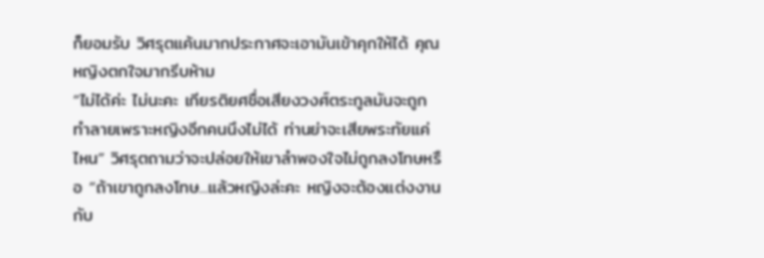ก็ยอมรับ วิศรุตแค้นมากประกาศจะเอามันเข้าคุกให้ได้ คุณหญิงตกใจมากรีบห้าม
“ไม่ได้ค่ะ ไม่นะคะ เกียรติยศชื่อเสียงวงศ์ตระกูลมันจะถูกทำลายเพราะหญิงอีกคนนึงไม่ได้ ท่านย่าจะเสียพระทัยแค่ไหน” วิศรุตถามว่าจะปล่อยให้เขาลำพองใจไม่ถูกลงโทษหรือ “ถ้าเขาถูกลงโทษ...แล้วหญิงล่ะคะ หญิงจะต้องแต่งงานกับ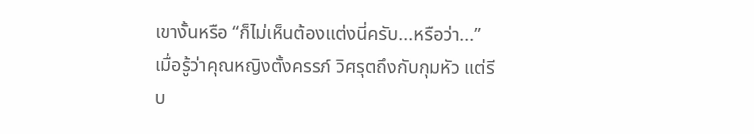เขางั้นหรือ “ก็ไม่เห็นต้องแต่งนี่ครับ...หรือว่า...”
เมื่อรู้ว่าคุณหญิงตั้งครรภ์ วิศรุตถึงกับกุมหัว แต่รีบ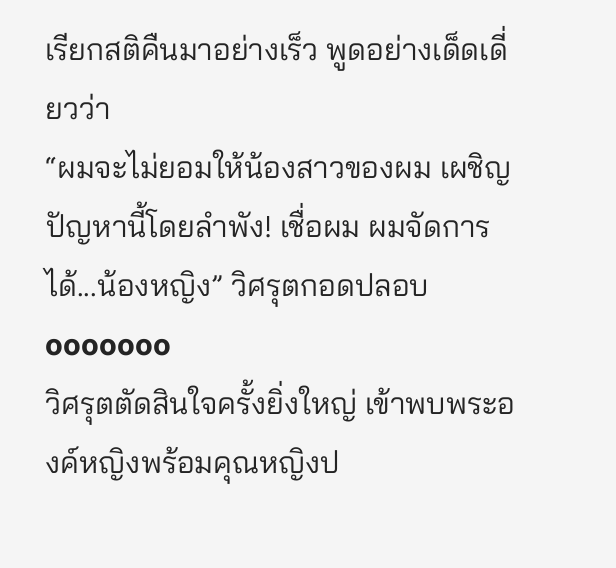เรียกสติคืนมาอย่างเร็ว พูดอย่างเด็ดเดี่ยวว่า
“ผมจะไม่ยอมให้น้องสาวของผม เผชิญปัญหานี้โดยลำพัง! เชื่อผม ผมจัดการได้...น้องหญิง” วิศรุตกอดปลอบ
ooooooo
วิศรุตตัดสินใจครั้งยิ่งใหญ่ เข้าพบพระองค์หญิงพร้อมคุณหญิงป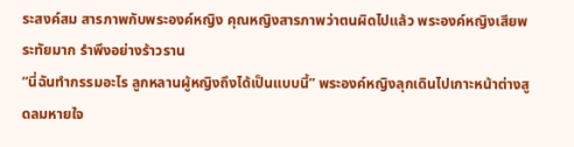ระสงค์สม สารภาพกับพระองค์หญิง คุณหญิงสารภาพว่าตนผิดไปแล้ว พระองค์หญิงเสียพระทัยมาก รำพึงอย่างร้าวราน
“นี่ฉันทำกรรมอะไร ลูกหลานผู้หญิงถึงได้เป็นแบบนี้” พระองค์หญิงลุกเดินไปเกาะหน้าต่างสูดลมหายใจ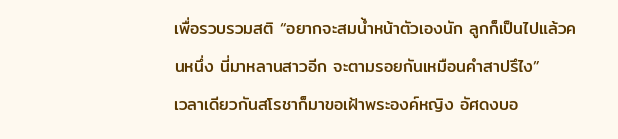เพื่อรวบรวมสติ “อยากจะสมน้ำหน้าตัวเองนัก ลูกก็เป็นไปแล้วคนหนึ่ง นี่มาหลานสาวอีก จะตามรอยกันเหมือนคำสาปรึไง”
เวลาเดียวกันสโรชาก็มาขอเฝ้าพระองค์หญิง อัศดงบอ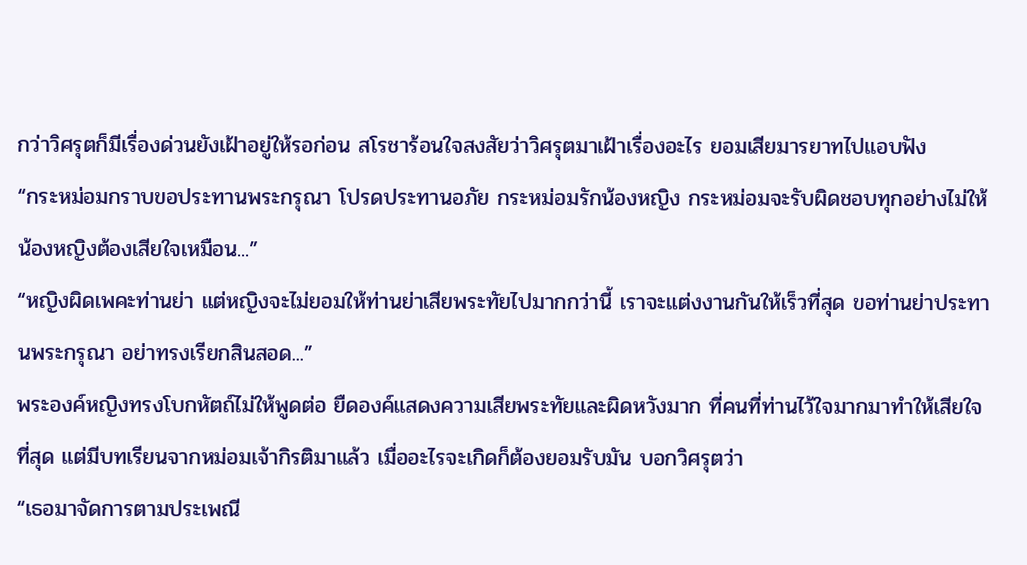กว่าวิศรุตก็มีเรื่องด่วนยังเฝ้าอยู่ให้รอก่อน สโรชาร้อนใจสงสัยว่าวิศรุตมาเฝ้าเรื่องอะไร ยอมเสียมารยาทไปแอบฟัง
“กระหม่อมกราบขอประทานพระกรุณา โปรดประทานอภัย กระหม่อมรักน้องหญิง กระหม่อมจะรับผิดชอบทุกอย่างไม่ให้น้องหญิงต้องเสียใจเหมือน...”
“หญิงผิดเพคะท่านย่า แต่หญิงจะไม่ยอมให้ท่านย่าเสียพระทัยไปมากกว่านี้ เราจะแต่งงานกันให้เร็วที่สุด ขอท่านย่าประทานพระกรุณา อย่าทรงเรียกสินสอด...”
พระองค์หญิงทรงโบกหัตถ์ไม่ให้พูดต่อ ยืดองค์แสดงความเสียพระทัยและผิดหวังมาก ที่คนที่ท่านไว้ใจมากมาทำให้เสียใจที่สุด แต่มีบทเรียนจากหม่อมเจ้ากิรติมาแล้ว เมื่ออะไรจะเกิดก็ต้องยอมรับมัน บอกวิศรุตว่า
“เธอมาจัดการตามประเพณี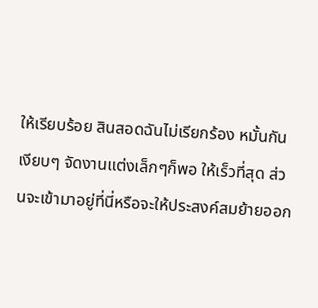ให้เรียบร้อย สินสอดฉันไม่เรียกร้อง หมั้นกันเงียบๆ จัดงานแต่งเล็กๆก็พอ ให้เร็วที่สุด ส่วนจะเข้ามาอยู่ที่นี่หรือจะให้ประสงค์สมย้ายออก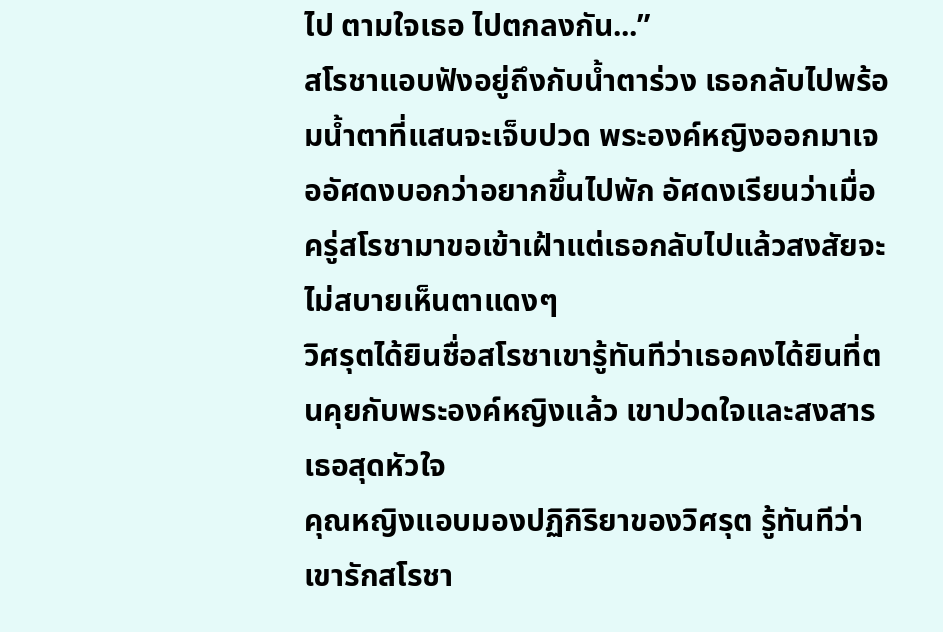ไป ตามใจเธอ ไปตกลงกัน...”
สโรชาแอบฟังอยู่ถึงกับน้ำตาร่วง เธอกลับไปพร้อมน้ำตาที่แสนจะเจ็บปวด พระองค์หญิงออกมาเจออัศดงบอกว่าอยากขึ้นไปพัก อัศดงเรียนว่าเมื่อครู่สโรชามาขอเข้าเฝ้าแต่เธอกลับไปแล้วสงสัยจะไม่สบายเห็นตาแดงๆ
วิศรุตได้ยินชื่อสโรชาเขารู้ทันทีว่าเธอคงได้ยินที่ตนคุยกับพระองค์หญิงแล้ว เขาปวดใจและสงสารเธอสุดหัวใจ
คุณหญิงแอบมองปฏิกิริยาของวิศรุต รู้ทันทีว่าเขารักสโรชา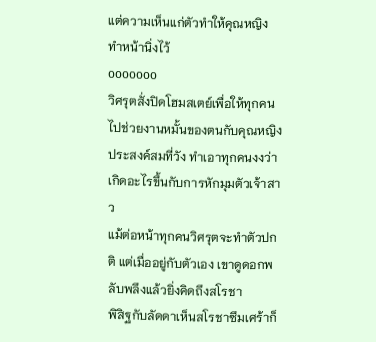แต่ความเห็นแก่ตัวทำให้คุณหญิงทำหน้านิ่งไว้
ooooooo
วิศรุตสั่งปิดโฮมสเตย์เพื่อให้ทุกคนไปช่วยงานหมั้นของตนกับคุณหญิงประสงค์สมที่วัง ทำเอาทุกคนงงว่าเกิดอะไรขึ้นกับการหักมุมตัวเจ้าสาว
แม้ต่อหน้าทุกคนวิศรุตจะทำตัวปกติ แต่เมื่ออยู่กับตัวเอง เขาดูดอกพลับพลึงแล้วยิ่งคิดถึงสโรชา
พิสิฐกับลัดดาเห็นสโรชาซึมเศร้าก็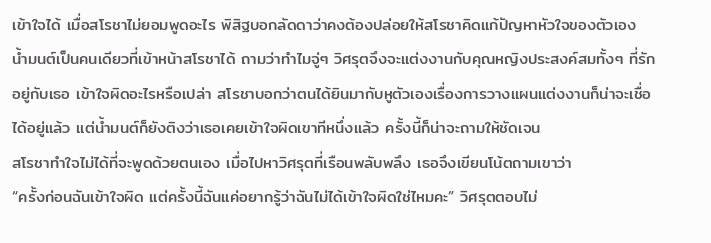เข้าใจได้ เมื่อสโรชาไม่ยอมพูดอะไร พิสิฐบอกลัดดาว่าคงต้องปล่อยให้สโรชาคิดแก้ปัญหาหัวใจของตัวเอง
น้ำมนต์เป็นคนเดียวที่เข้าหน้าสโรชาได้ ถามว่าทำไมจู่ๆ วิศรุตจึงจะแต่งงานกับคุณหญิงประสงค์สมทั้งๆ ที่รักอยู่กับเธอ เข้าใจผิดอะไรหรือเปล่า สโรชาบอกว่าตนได้ยินมากับหูตัวเองเรื่องการวางแผนแต่งงานก็น่าจะเชื่อได้อยู่แล้ว แต่น้ำมนต์ก็ยังติงว่าเธอเคยเข้าใจผิดเขาทีหนึ่งแล้ว ครั้งนี้ก็น่าจะถามให้ชัดเจน
สโรชาทำใจไม่ได้ที่จะพูดด้วยตนเอง เมื่อไปหาวิศรุตที่เรือนพลับพลึง เธอจึงเขียนโน้ตถามเขาว่า
“ครั้งก่อนฉันเข้าใจผิด แต่ครั้งนี้ฉันแค่อยากรู้ว่าฉันไม่ได้เข้าใจผิดใช่ไหมคะ” วิศรุตตอบไม่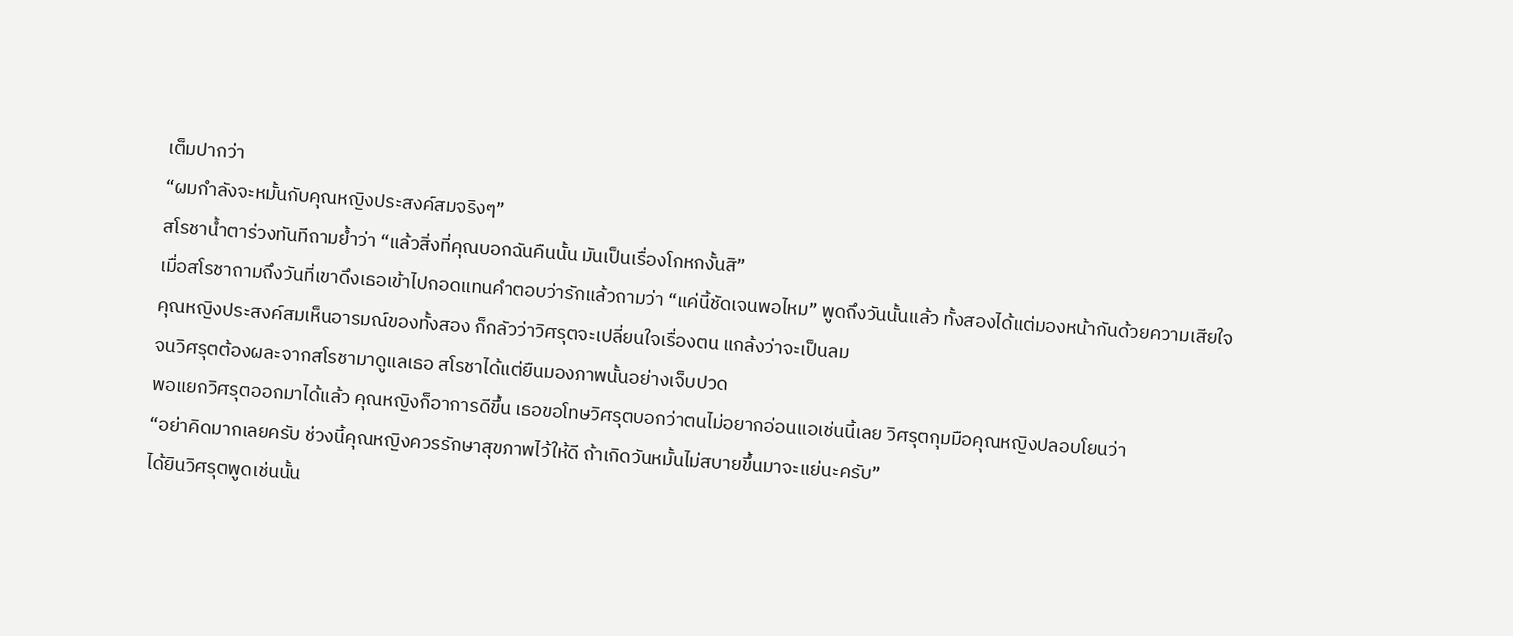เต็มปากว่า
“ผมกำลังจะหมั้นกับคุณหญิงประสงค์สมจริงๆ”
สโรชาน้ำตาร่วงทันทีถามย้ำว่า “แล้วสิ่งที่คุณบอกฉันคืนนั้น มันเป็นเรื่องโกหกงั้นสิ”
เมื่อสโรชาถามถึงวันที่เขาดึงเธอเข้าไปกอดแทนคำตอบว่ารักแล้วถามว่า “แค่นี้ชัดเจนพอไหม” พูดถึงวันนั้นแล้ว ทั้งสองได้แต่มองหน้ากันด้วยความเสียใจ
คุณหญิงประสงค์สมเห็นอารมณ์ของทั้งสอง ก็กลัวว่าวิศรุตจะเปลี่ยนใจเรื่องตน แกล้งว่าจะเป็นลม
จนวิศรุตต้องผละจากสโรชามาดูแลเธอ สโรชาได้แต่ยืนมองภาพนั้นอย่างเจ็บปวด
พอแยกวิศรุตออกมาได้แล้ว คุณหญิงก็อาการดีขึ้น เธอขอโทษวิศรุตบอกว่าตนไม่อยากอ่อนแอเช่นนี้เลย วิศรุตกุมมือคุณหญิงปลอบโยนว่า
“อย่าคิดมากเลยครับ ช่วงนี้คุณหญิงควรรักษาสุขภาพไว้ให้ดี ถ้าเกิดวันหมั้นไม่สบายขึ้นมาจะแย่นะครับ”
ได้ยินวิศรุตพูดเช่นนั้น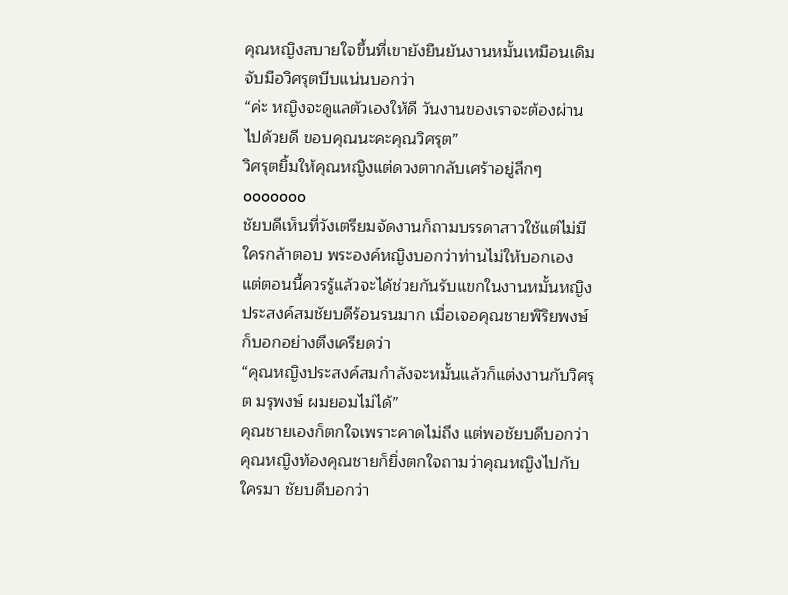คุณหญิงสบายใจขึ้นที่เขายังยืนยันงานหมั้นเหมือนเดิม จับมือวิศรุตบีบแน่นบอกว่า
“ค่ะ หญิงจะดูแลตัวเองให้ดี วันงานของเราจะต้องผ่านไปด้วยดี ขอบคุณนะคะคุณวิศรุต”
วิศรุตยิ้มให้คุณหญิงแต่ดวงตากลับเศร้าอยู่ลึกๆ
ooooooo
ชัยบดีเห็นที่วังเตรียมจัดงานก็ถามบรรดาสาวใช้แต่ไม่มีใครกล้าตอบ พระองค์หญิงบอกว่าท่านไม่ให้บอกเอง แต่ตอนนี้ควรรู้แล้วจะได้ช่วยกันรับแขกในงานหมั้นหญิงประสงค์สมชัยบดีร้อนรนมาก เมื่อเจอคุณชายพิริยพงษ์ก็บอกอย่างตึงเครียดว่า
“คุณหญิงประสงค์สมกำลังจะหมั้นแล้วก็แต่งงานกับวิศรุต มรุพงษ์ ผมยอมไม่ได้”
คุณชายเองก็ตกใจเพราะคาดไม่ถึง แต่พอชัยบดีบอกว่าคุณหญิงท้องคุณชายก็ยิ่งตกใจถามว่าคุณหญิงไปกับใครมา ชัยบดีบอกว่า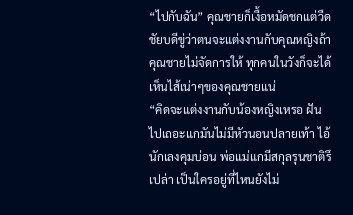“ไปกับฉัน” คุณชายก็เงื้อหมัดชกแต่วืด ชัยบดีขู่ว่าตนจะแต่งงานกับคุณหญิงถ้าคุณชายไม่จัดการให้ ทุกคนในวังก็จะได้เห็นไส้เน่าๆของคุณชายแน่
“คิดจะแต่งงานกับน้องหญิงเหรอ ฝันไปเถอะแกมันไม่มีหัวนอนปลายเท้า ไอ้นักเลงคุมบ่อน พ่อแม่แกมีสกุลรุนชาติรึเปล่า เป็นใครอยู่ที่ไหนยังไม่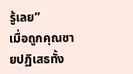รู้เลย”
เมื่อถูกคุณชายปฏิเสธทั้ง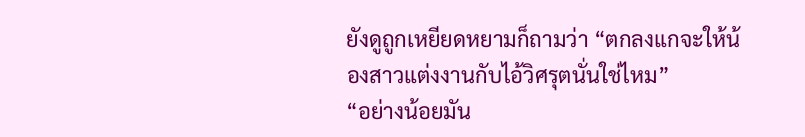ยังดูถูกเหยียดหยามก็ถามว่า “ตกลงแกจะให้น้องสาวแต่งงานกับไอ้วิศรุตนั่นใช่ไหม”
“อย่างน้อยมัน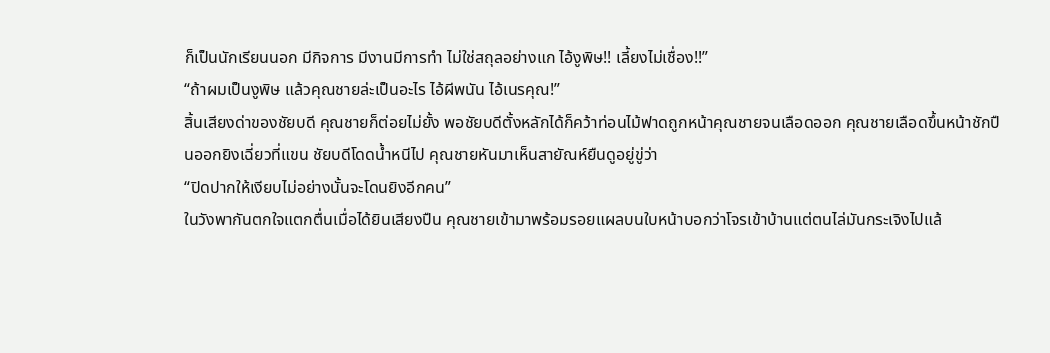ก็เป็นนักเรียนนอก มีกิจการ มีงานมีการทำ ไม่ใช่สถุลอย่างแก ไอ้งูพิษ!! เลี้ยงไม่เชื่อง!!”
“ถ้าผมเป็นงูพิษ แล้วคุณชายล่ะเป็นอะไร ไอ้ผีพนัน ไอ้เนรคุณ!”
สิ้นเสียงด่าของชัยบดี คุณชายก็ต่อยไม่ยั้ง พอชัยบดีตั้งหลักได้ก็คว้าท่อนไม้ฟาดถูกหน้าคุณชายจนเลือดออก คุณชายเลือดขึ้นหน้าชักปืนออกยิงเฉี่ยวที่แขน ชัยบดีโดดน้ำหนีไป คุณชายหันมาเห็นสายัณห์ยืนดูอยู่ขู่ว่า
“ปิดปากให้เงียบไม่อย่างนั้นจะโดนยิงอีกคน”
ในวังพากันตกใจแตกตื่นเมื่อได้ยินเสียงปืน คุณชายเข้ามาพร้อมรอยแผลบนใบหน้าบอกว่าโจรเข้าบ้านแต่ตนไล่มันกระเจิงไปแล้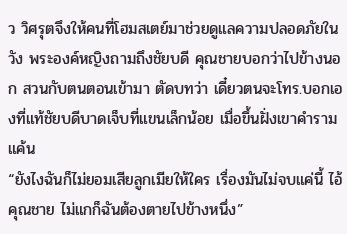ว วิศรุตจึงให้คนที่โฮมสเตย์มาช่วยดูแลความปลอดภัยในวัง พระองค์หญิงถามถึงชัยบดี คุณชายบอกว่าไปข้างนอก สวนกับตนตอนเข้ามา ตัดบทว่า เดี๋ยวตนจะโทร.บอกเองที่แท้ชัยบดีบาดเจ็บที่แขนเล็กน้อย เมื่อขึ้นฝั่งเขาคำรามแค้น
“ยังไงฉันก็ไม่ยอมเสียลูกเมียให้ใคร เรื่องมันไม่จบแค่นี้ ไอ้คุณชาย ไม่แกก็ฉันต้องตายไปข้างหนึ่ง”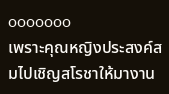ooooooo
เพราะคุณหญิงประสงค์สมไปเชิญสโรชาให้มางาน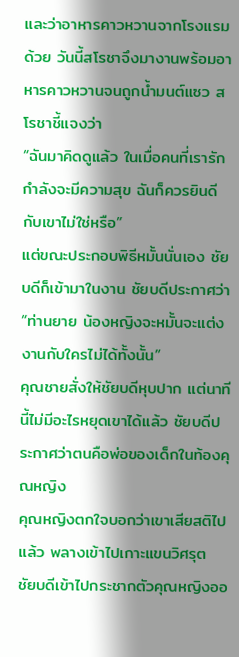และว่าอาหารคาวหวานจากโรงแรมด้วย วันนี้สโรชาจึงมางานพร้อมอาหารคาวหวานจนถูกน้ำมนต์แซว สโรชาชี้แจงว่า
“ฉันมาคิดดูแล้ว ในเมื่อคนที่เรารักกำลังจะมีความสุข ฉันก็ควรยินดีกับเขาไม่ใช่หรือ”
แต่ขณะประกอบพิธีหมั้นนั่นเอง ชัยบดีก็เข้ามาในงาน ชัยบดีประกาศว่า
“ท่านยาย น้องหญิงจะหมั้นจะแต่งงานกับใครไม่ได้ทั้งนั้น”
คุณชายสั่งให้ชัยบดีหุบปาก แต่นาทีนี้ไม่มีอะไรหยุดเขาได้แล้ว ชัยบดีประกาศว่าตนคือพ่อของเด็กในท้องคุณหญิง
คุณหญิงตกใจบอกว่าเขาเสียสติไปแล้ว พลางเข้าไปเกาะแขนวิศรุต ชัยบดีเข้าไปกระชากตัวคุณหญิงออ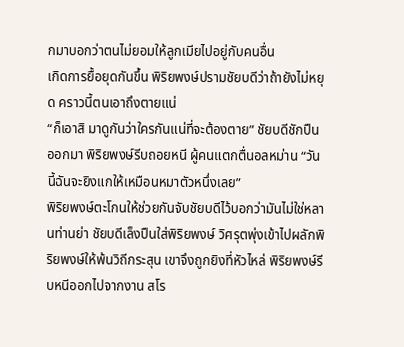กมาบอกว่าตนไม่ยอมให้ลูกเมียไปอยู่กับคนอื่น
เกิดการยื้อยุดกันขึ้น พิริยพงษ์ปรามชัยบดีว่าถ้ายังไม่หยุด คราวนี้ตนเอาถึงตายแน่
“ก็เอาสิ มาดูกันว่าใครกันแน่ที่จะต้องตาย” ชัยบดีชักปืนออกมา พิริยพงษ์รีบถอยหนี ผู้คนแตกตื่นอลหม่าน “วันนี้ฉันจะยิงแกให้เหมือนหมาตัวหนึ่งเลย”
พิริยพงษ์ตะโกนให้ช่วยกันจับชัยบดีไว้บอกว่ามันไม่ใช่หลานท่านย่า ชัยบดีเล็งปืนใส่พิริยพงษ์ วิศรุตพุ่งเข้าไปผลักพิริยพงษ์ให้พ้นวิถีกระสุน เขาจึงถูกยิงที่หัวไหล่ พิริยพงษ์รีบหนีออกไปจากงาน สโร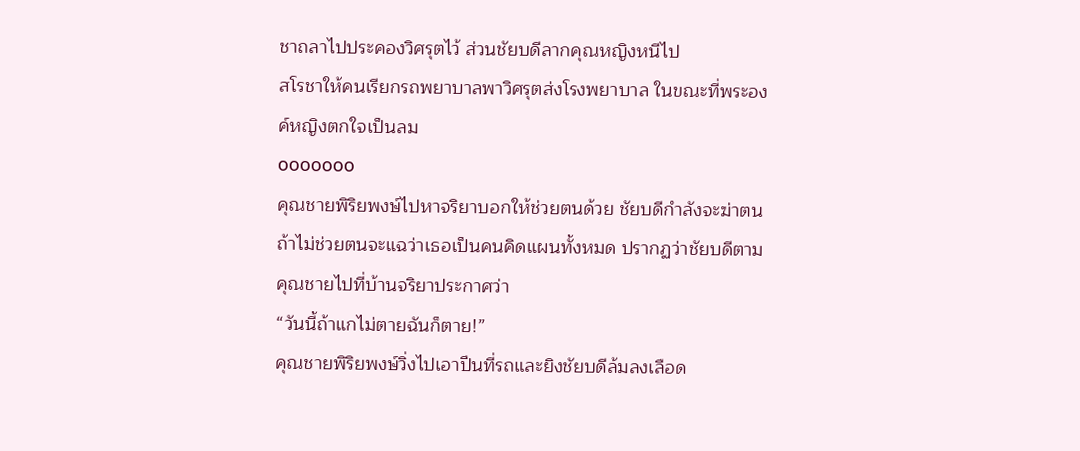ชาถลาไปประคองวิศรุตไว้ ส่วนชัยบดีลากคุณหญิงหนีไป
สโรชาให้คนเรียกรถพยาบาลพาวิศรุตส่งโรงพยาบาล ในขณะที่พระองค์หญิงตกใจเป็นลม
ooooooo
คุณชายพิริยพงษ์ไปหาจริยาบอกให้ช่วยตนด้วย ชัยบดีกำลังจะฆ่าตน ถ้าไม่ช่วยตนจะแฉว่าเธอเป็นคนคิดแผนทั้งหมด ปรากฏว่าชัยบดีตามคุณชายไปที่บ้านจริยาประกาศว่า
“วันนี้ถ้าแกไม่ตายฉันก็ตาย!”
คุณชายพิริยพงษ์วิ่งไปเอาปืนที่รถและยิงชัยบดีล้มลงเลือด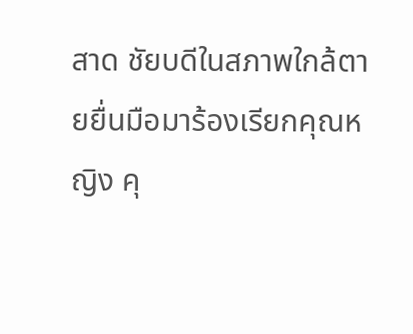สาด ชัยบดีในสภาพใกล้ตายยื่นมือมาร้องเรียกคุณหญิง คุ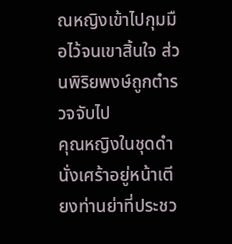ณหญิงเข้าไปกุมมือไว้จนเขาสิ้นใจ ส่วนพิริยพงษ์ถูกตำรวจจับไป
คุณหญิงในชุดดำนั่งเศร้าอยู่หน้าเตียงท่านย่าที่ประชว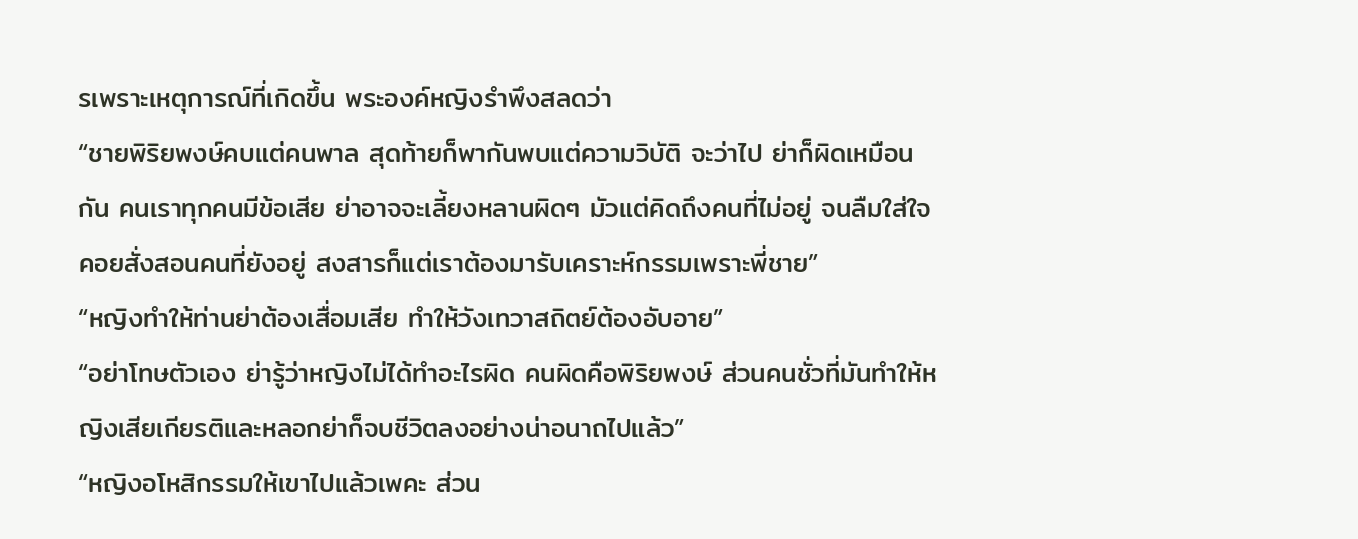รเพราะเหตุการณ์ที่เกิดขึ้น พระองค์หญิงรำพึงสลดว่า
“ชายพิริยพงษ์คบแต่คนพาล สุดท้ายก็พากันพบแต่ความวิบัติ จะว่าไป ย่าก็ผิดเหมือนกัน คนเราทุกคนมีข้อเสีย ย่าอาจจะเลี้ยงหลานผิดๆ มัวแต่คิดถึงคนที่ไม่อยู่ จนลืมใส่ใจคอยสั่งสอนคนที่ยังอยู่ สงสารก็แต่เราต้องมารับเคราะห์กรรมเพราะพี่ชาย”
“หญิงทำให้ท่านย่าต้องเสื่อมเสีย ทำให้วังเทวาสถิตย์ต้องอับอาย”
“อย่าโทษตัวเอง ย่ารู้ว่าหญิงไม่ได้ทำอะไรผิด คนผิดคือพิริยพงษ์ ส่วนคนชั่วที่มันทำให้หญิงเสียเกียรติและหลอกย่าก็จบชีวิตลงอย่างน่าอนาถไปแล้ว”
“หญิงอโหสิกรรมให้เขาไปแล้วเพคะ ส่วน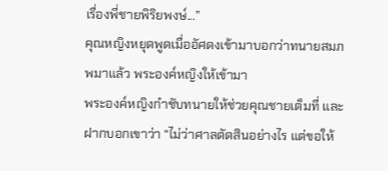เรื่องพี่ชายพิริยพงษ์...”
คุณหญิงหยุดพูดเมื่ออัศดงเข้ามาบอกว่าทนายสมภพมาแล้ว พระองค์หญิงให้เข้ามา
พระองค์หญิงกำชับทนายให้ช่วยคุณชายเต็มที่ และฝากบอกเขาว่า “ไม่ว่าศาลตัดสินอย่างไร แต่ขอให้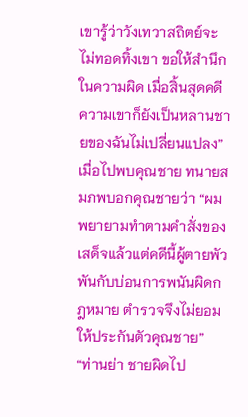เขารู้ว่าวังเทวาสถิตย์จะไม่ทอดทิ้งเขา ขอให้สำนึกในความผิด เมื่อสิ้นสุดคดีความเขาก็ยังเป็นหลานชายของฉันไม่เปลี่ยนแปลง”
เมื่อไปพบคุณชาย ทนายสมภพบอกคุณชายว่า “ผมพยายามทำตามคำสั่งของเสด็จแล้วแต่คดีนี้ผู้ตายพัวพันกับบ่อนการพนันผิดกฎหมาย ตำรวจจึงไม่ยอมให้ประกันตัวคุณชาย”
“ท่านย่า ชายผิดไป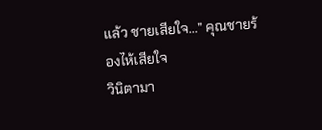แล้ว ชายเสียใจ...” คุณชายร้องไห้เสียใจ
วินิตามา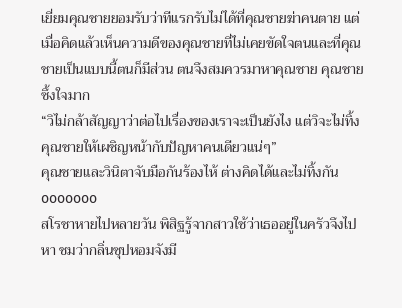เยี่ยมคุณชายยอมรับว่าทีแรกรับไม่ได้ที่คุณชายฆ่าคนตาย แต่เมื่อคิดแล้วเห็นความดีของคุณชายที่ไม่เคยขัดใจตนและที่คุณชายเป็นแบบนี้ตนก็มีส่วน ตนจึงสมควรมาหาคุณชาย คุณชายซึ้งใจมาก
“วิไม่กล้าสัญญาว่าต่อไปเรื่องของเราจะเป็นยังไง แต่วิจะไม่ทิ้งคุณชายให้เผชิญหน้ากับปัญหาคนเดียวแน่ๆ”
คุณชายและวินิตาจับมือกันร้องไห้ ต่างคิดได้และไม่ทิ้งกัน
ooooooo
สโรชาหายไปหลายวัน พิสิฐรู้จากสาวใช้ว่าเธออยู่ในครัวจึงไปหา ชมว่ากลิ่นซุปหอมจังมี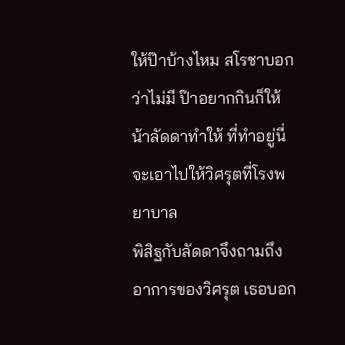ให้ป๊าบ้างไหม สโรชาบอกว่าไม่มี ป๊าอยากกินก็ให้น้าลัดดาทำให้ ที่ทำอยู่นี่จะเอาไปให้วิศรุตที่โรงพยาบาล
พิสิฐกับลัดดาจึงถามถึงอาการของวิศรุต เธอบอก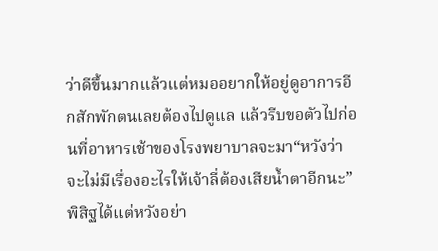ว่าดีขึ้นมากแล้วแต่หมออยากให้อยู่ดูอาการอีกสักพักตนเลยต้องไปดูแล แล้วรีบขอตัวไปก่อนที่อาหารเช้าของโรงพยาบาลจะมา“หวังว่าจะไม่มีเรื่องอะไรให้เจ้าลี่ต้องเสียน้ำตาอีกนะ” พิสิฐได้แต่หวังอย่า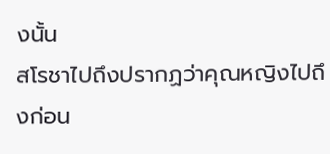งนั้น
สโรชาไปถึงปรากฏว่าคุณหญิงไปถึงก่อน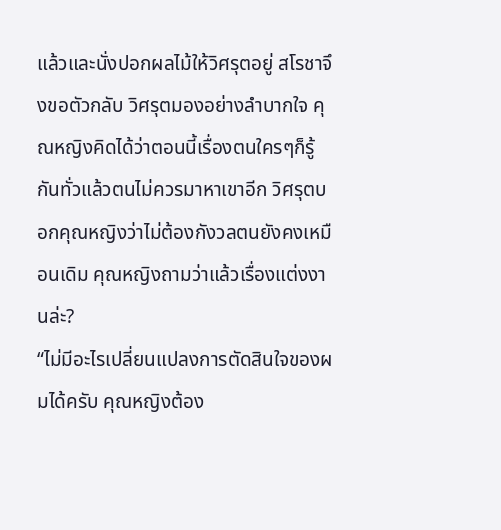แล้วและนั่งปอกผลไม้ให้วิศรุตอยู่ สโรชาจึงขอตัวกลับ วิศรุตมองอย่างลำบากใจ คุณหญิงคิดได้ว่าตอนนี้เรื่องตนใครๆก็รู้กันทั่วแล้วตนไม่ควรมาหาเขาอีก วิศรุตบอกคุณหญิงว่าไม่ต้องกังวลตนยังคงเหมือนเดิม คุณหญิงถามว่าแล้วเรื่องแต่งงานล่ะ?
“ไม่มีอะไรเปลี่ยนแปลงการตัดสินใจของผมได้ครับ คุณหญิงต้อง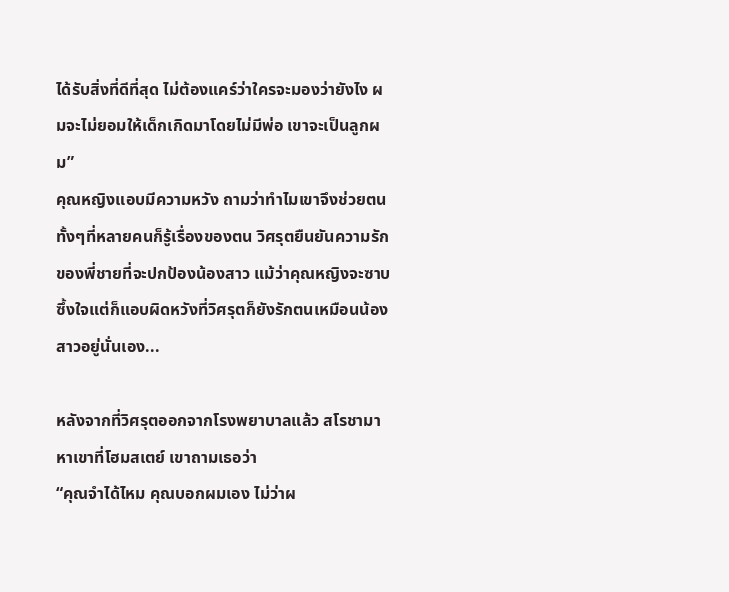ได้รับสิ่งที่ดีที่สุด ไม่ต้องแคร์ว่าใครจะมองว่ายังไง ผมจะไม่ยอมให้เด็กเกิดมาโดยไม่มีพ่อ เขาจะเป็นลูกผม”
คุณหญิงแอบมีความหวัง ถามว่าทำไมเขาจึงช่วยตนทั้งๆที่หลายคนก็รู้เรื่องของตน วิศรุตยืนยันความรักของพี่ชายที่จะปกป้องน้องสาว แม้ว่าคุณหญิงจะซาบซึ้งใจแต่ก็แอบผิดหวังที่วิศรุตก็ยังรักตนเหมือนน้องสาวอยู่นั่นเอง...

หลังจากที่วิศรุตออกจากโรงพยาบาลแล้ว สโรชามาหาเขาที่โฮมสเตย์ เขาถามเธอว่า
“คุณจำได้ไหม คุณบอกผมเอง ไม่ว่าผ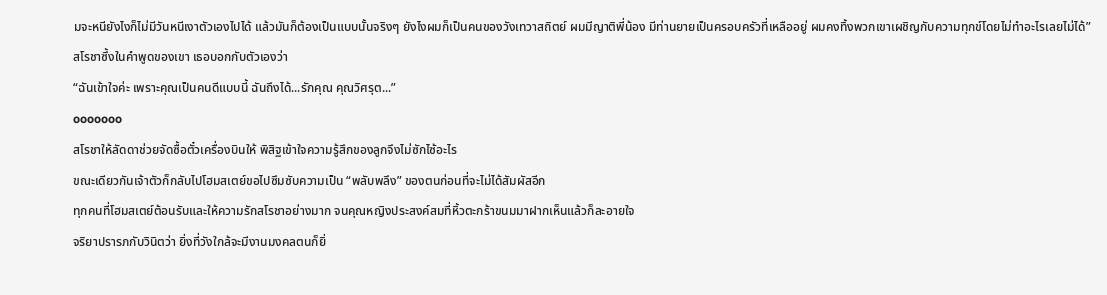มจะหนียังไงก็ไม่มีวันหนีเงาตัวเองไปได้ แล้วมันก็ต้องเป็นแบบนั้นจริงๆ ยังไงผมก็เป็นคนของวังเทวาสถิตย์ ผมมีญาติพี่น้อง มีท่านยายเป็นครอบครัวที่เหลืออยู่ ผมคงทิ้งพวกเขาเผชิญกับความทุกข์โดยไม่ทำอะไรเลยไม่ได้”
สโรชาซึ้งในคำพูดของเขา เธอบอกกับตัวเองว่า
“ฉันเข้าใจค่ะ เพราะคุณเป็นคนดีแบบนี้ ฉันถึงได้...รักคุณ คุณวิศรุต...”
ooooooo
สโรชาให้ลัดดาช่วยจัดซื้อตั๋วเครื่องบินให้ พิสิฐเข้าใจความรู้สึกของลูกจึงไม่ซักไซ้อะไร
ขณะเดียวกันเจ้าตัวก็กลับไปโฮมสเตย์ขอไปซึมซับความเป็น “พลับพลึง” ของตนก่อนที่จะไม่ได้สัมผัสอีก
ทุกคนที่โฮมสเตย์ต้อนรับและให้ความรักสโรชาอย่างมาก จนคุณหญิงประสงค์สมที่หิ้วตะกร้าขนมมาฝากเห็นแล้วก็ละอายใจ
จริยาปรารภกับวินิตว่า ยิ่งที่วังใกล้จะมีงานมงคลตนก็ยิ่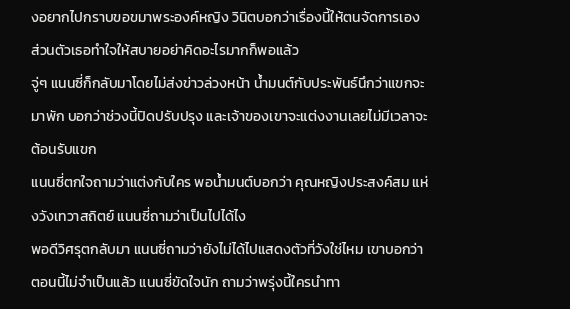งอยากไปกราบขอขมาพระองค์หญิง วินิตบอกว่าเรื่องนี้ให้ตนจัดการเอง ส่วนตัวเธอทำใจให้สบายอย่าคิดอะไรมากก็พอแล้ว
จู่ๆ แนนซี่ก็กลับมาโดยไม่ส่งข่าวล่วงหน้า น้ำมนต์กับประพันธ์นึกว่าแขกจะมาพัก บอกว่าช่วงนี้ปิดปรับปรุง และเจ้าของเขาจะแต่งงานเลยไม่มีเวลาจะต้อนรับแขก
แนนซี่ตกใจถามว่าแต่งกับใคร พอน้ำมนต์บอกว่า คุณหญิงประสงค์สม แห่งวังเทวาสถิตย์ แนนซี่ถามว่าเป็นไปได้ไง
พอดีวิศรุตกลับมา แนนซี่ถามว่ายังไม่ได้ไปแสดงตัวที่วังใช่ไหม เขาบอกว่าตอนนี้ไม่จำเป็นแล้ว แนนซี่ขัดใจนัก ถามว่าพรุ่งนี้ใครนำทา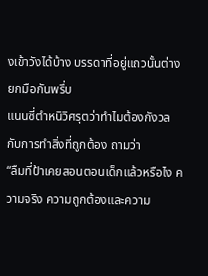งเข้าวังได้บ้าง บรรดาที่อยู่แถวนั้นต่างยกมือกันพรึ่บ
แนนซี่ตำหนิวิศรุตว่าทำไมต้องกังวลกับการทำสิ่งที่ถูกต้อง ถามว่า
“ลืมที่ป้าเคยสอนตอนเด็กแล้วหรือไง ความจริง ความถูกต้องและความ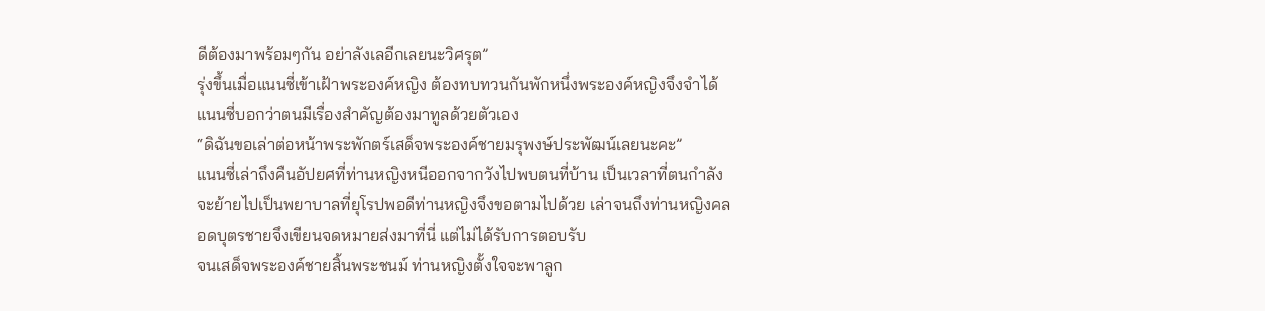ดีต้องมาพร้อมๆกัน อย่าลังเลอีกเลยนะวิศรุต”
รุ่งขึ้นเมื่อแนนซี่เข้าเฝ้าพระองค์หญิง ต้องทบทวนกันพักหนึ่งพระองค์หญิงจึงจำได้ แนนซี่บอกว่าตนมีเรื่องสำคัญต้องมาทูลด้วยตัวเอง
“ดิฉันขอเล่าต่อหน้าพระพักตร์เสด็จพระองค์ชายมรุพงษ์ประพัฒน์เลยนะคะ”
แนนซี่เล่าถึงคืนอัปยศที่ท่านหญิงหนีออกจากวังไปพบตนที่บ้าน เป็นเวลาที่ตนกำลังจะย้ายไปเป็นพยาบาลที่ยุโรปพอดีท่านหญิงจึงขอตามไปด้วย เล่าจนถึงท่านหญิงคลอดบุตรชายจึงเขียนจดหมายส่งมาที่นี่ แต่ไม่ได้รับการตอบรับ
จนเสด็จพระองค์ชายสิ้นพระชนม์ ท่านหญิงตั้งใจจะพาลูก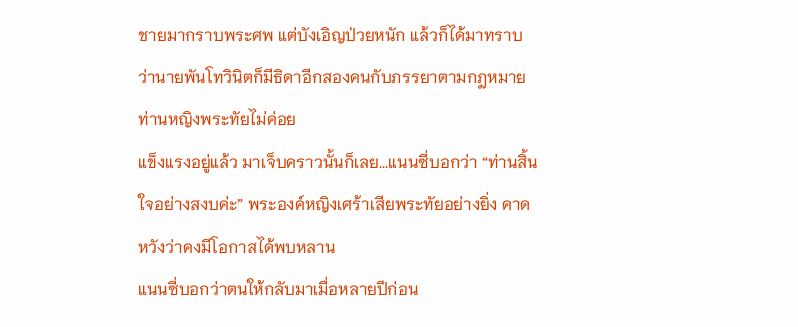ชายมากราบพระศพ แต่บังเอิญป่วยหนัก แล้วก็ได้มาทราบว่านายพันโทวินิตก็มีธิดาอีกสองคนกับภรรยาตามกฎหมาย ท่านหญิงพระทัยไม่ค่อย
แข็งแรงอยู่แล้ว มาเจ็บคราวนั้นก็เลย...แนนซี่บอกว่า “ท่านสิ้นใจอย่างสงบค่ะ” พระองค์หญิงเศร้าเสียพระทัยอย่างยิ่ง คาดหวังว่าคงมีโอกาสได้พบหลาน
แนนซี่บอกว่าตนให้กลับมาเมื่อหลายปีก่อน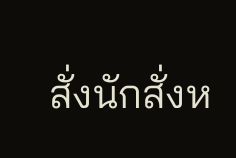สั่งนักสั่งห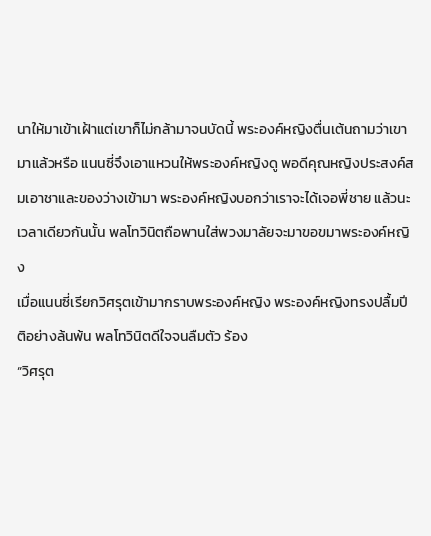นาให้มาเข้าเฝ้าแต่เขาก็ไม่กล้ามาจนบัดนี้ พระองค์หญิงตื่นเต้นถามว่าเขามาแล้วหรือ แนนซี่จึงเอาแหวนให้พระองค์หญิงดู พอดีคุณหญิงประสงค์สมเอาชาและของว่างเข้ามา พระองค์หญิงบอกว่าเราจะได้เจอพี่ชาย แล้วนะ
เวลาเดียวกันนั้น พลโทวินิตถือพานใส่พวงมาลัยจะมาขอขมาพระองค์หญิง
เมื่อแนนซี่เรียกวิศรุตเข้ามากราบพระองค์หญิง พระองค์หญิงทรงปลื้มปีติอย่างล้นพ้น พลโทวินิตดีใจจนลืมตัว ร้อง
“วิศรุต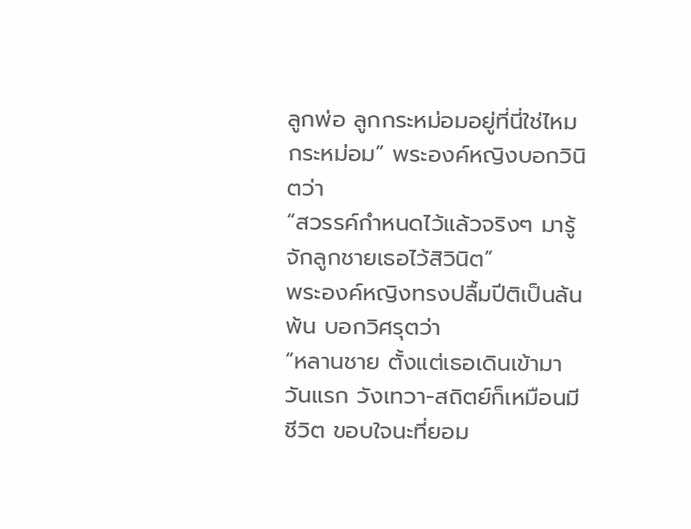ลูกพ่อ ลูกกระหม่อมอยู่ที่นี่ใช่ไหมกระหม่อม” พระองค์หญิงบอกวินิตว่า
“สวรรค์กำหนดไว้แล้วจริงๆ มารู้จักลูกชายเธอไว้สิวินิต”
พระองค์หญิงทรงปลื้มปีติเป็นล้นพ้น บอกวิศรุตว่า
“หลานชาย ตั้งแต่เธอเดินเข้ามาวันแรก วังเทวา-สถิตย์ก็เหมือนมีชีวิต ขอบใจนะที่ยอม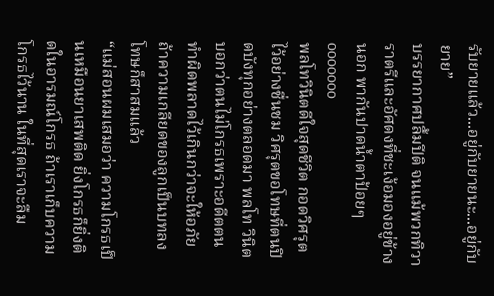รับยายแล้ว...อยู่กับยายนะ...อยู่กับยาย”
บรรยากาศปลื้มปีติ จนแม้พวกทิวา ราตรีและอัศดงที่ชะเง้อมองอยู่ข้างนอก พากันปาดน้ำตาป้อยๆ
ooooooo
พลโทวินิตดีใจสุดชีวิต กอดวิศรุตไว้อย่างชื่นชม วิศรุตขอโทษที่ตนปิดบังทุกอย่างตลอดมา พลโท วินิตบอกว่าตนไม่โกรธเพราะอดีตตนทำผิดพลาดไว้เกินกว่าจะให้อภัย ถ้าความเกลียดของลูกเป็นบทลงโทษก็สาสมแล้ว
“แม่สอนผมเสมอว่า ความโกรธเป็นเหมือนยาเสพติด ยิ่งโกรธก็ยิ่งติดในอารมณ์โกรธ ถ้าเราเก็บความโกรธไว้นาน ในที่สุดเราจะลืม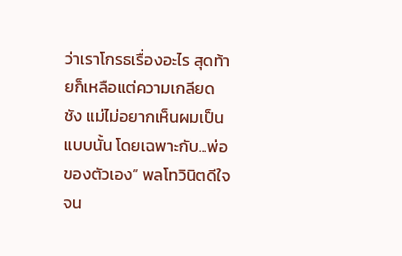ว่าเราโกรธเรื่องอะไร สุดท้ายก็เหลือแต่ความเกลียดชัง แม่ไม่อยากเห็นผมเป็นแบบนั้น โดยเฉพาะกับ...พ่อของตัวเอง” พลโทวินิตดีใจจน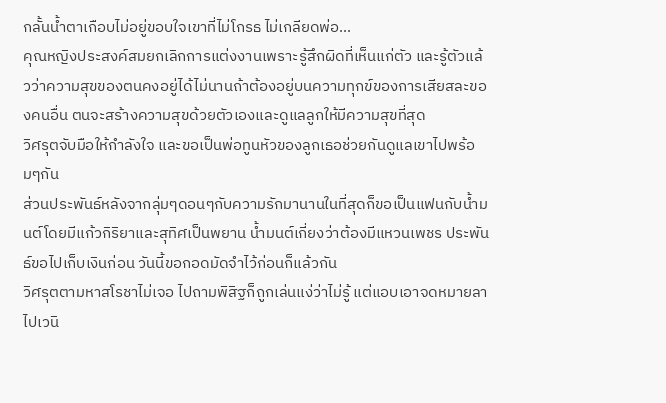กลั้นน้ำตาเกือบไม่อยู่ขอบใจเขาที่ไม่โกรธ ไม่เกลียดพ่อ...
คุณหญิงประสงค์สมยกเลิกการแต่งงานเพราะรู้สึกผิดที่เห็นแก่ตัว และรู้ตัวแล้วว่าความสุขของตนคงอยู่ได้ไม่นานถ้าต้องอยู่บนความทุกข์ของการเสียสละของคนอื่น ตนจะสร้างความสุขด้วยตัวเองและดูแลลูกให้มีความสุขที่สุด
วิศรุตจับมือให้กำลังใจ และขอเป็นพ่อทูนหัวของลูกเธอช่วยกันดูแลเขาไปพร้อมๆกัน
ส่วนประพันธ์หลังจากลุ่มๆดอนๆกับความรักมานานในที่สุดก็ขอเป็นแฟนกับน้ำมนต์โดยมีแก้วกิริยาและสุทิศเป็นพยาน น้ำมนต์เกี่ยงว่าต้องมีแหวนเพชร ประพันธ์ขอไปเก็บเงินก่อน วันนี้ขอกอดมัดจำไว้ก่อนก็แล้วกัน
วิศรุตตามหาสโรชาไม่เจอ ไปถามพิสิฐก็ถูกเล่นแง่ว่าไม่รู้ แต่แอบเอาจดหมายลาไปเวนิ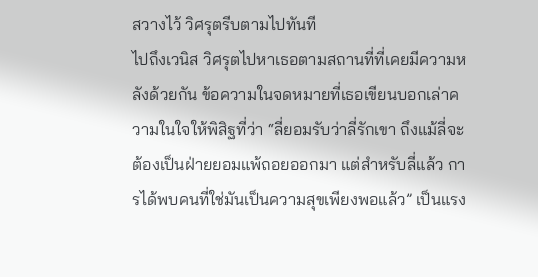สวางไว้ วิศรุตรีบตามไปทันที
ไปถึงเวนิส วิศรุตไปหาเธอตามสถานที่ที่เคยมีความหลังด้วยกัน ข้อความในจดหมายที่เธอเขียนบอกเล่าความในใจให้พิสิฐที่ว่า “ลี่ยอมรับว่าลี่รักเขา ถึงแม้ลี่จะต้องเป็นฝ่ายยอมแพ้ถอยออกมา แต่สำหรับลี่แล้ว การได้พบคนที่ใช่มันเป็นความสุขเพียงพอแล้ว” เป็นแรง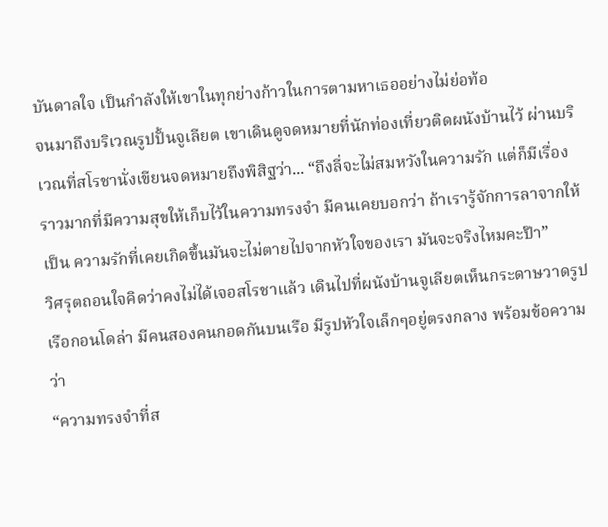บันดาลใจ เป็นกำลังให้เขาในทุกย่างก้าวในการตามหาเธออย่างไม่ย่อท้อ
จนมาถึงบริเวณรูปปั้นจูเลียต เขาเดินดูจดหมายที่นักท่องเที่ยวติดผนังบ้านไว้ ผ่านบริเวณที่สโรชานั่งเขียนจดหมายถึงพิสิฐว่า... “ถึงลี่จะไม่สมหวังในความรัก แต่ก็มีเรื่องราวมากที่มีความสุขให้เก็บไว้ในความทรงจำ มีคนเคยบอกว่า ถ้าเรารู้จักการลาจากให้เป็น ความรักที่เคยเกิดขึ้นมันจะไม่ตายไปจากหัวใจของเรา มันจะจริงไหมคะป๊า”
วิศรุตถอนใจคิดว่าคงไม่ได้เจอสโรชาแล้ว เดินไปที่ผนังบ้านจูเลียตเห็นกระดาษวาดรูปเรือกอนโดล่า มีคนสองคนกอดกันบนเรือ มีรูปหัวใจเล็กๆอยู่ตรงกลาง พร้อมข้อความว่า
“ความทรงจำที่ส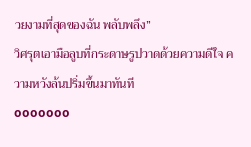วยงามที่สุดของฉัน พลับพลึง”
วิศรุตเอามือลูบที่กระดาษรูปวาดด้วยความดีใจ ความหวังล้นปริ่มขึ้นมาทันที
ooooooo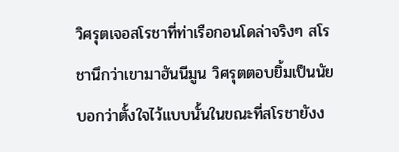วิศรุตเจอสโรชาที่ท่าเรือกอนโดล่าจริงๆ สโรชานึกว่าเขามาฮันนีมูน วิศรุตตอบยิ้มเป็นนัยบอกว่าตั้งใจไว้แบบนั้นในขณะที่สโรชายังง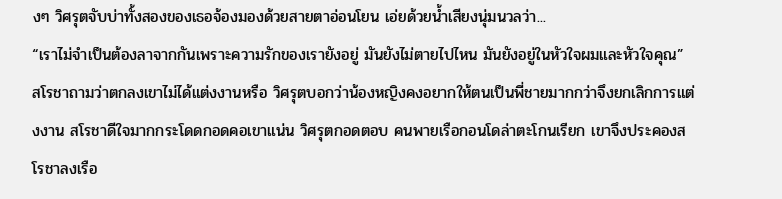งๆ วิศรุตจับบ่าทั้งสองของเธอจ้องมองด้วยสายตาอ่อนโยน เอ่ยด้วยน้ำเสียงนุ่มนวลว่า...
“เราไม่จำเป็นต้องลาจากกันเพราะความรักของเรายังอยู่ มันยังไม่ตายไปไหน มันยังอยู่ในหัวใจผมและหัวใจคุณ”
สโรชาถามว่าตกลงเขาไม่ได้แต่งงานหรือ วิศรุตบอกว่าน้องหญิงคงอยากให้ตนเป็นพี่ชายมากกว่าจึงยกเลิกการแต่งงาน สโรชาดีใจมากกระโดดกอดคอเขาแน่น วิศรุตกอดตอบ คนพายเรือกอนโดล่าตะโกนเรียก เขาจึงประคองสโรชาลงเรือ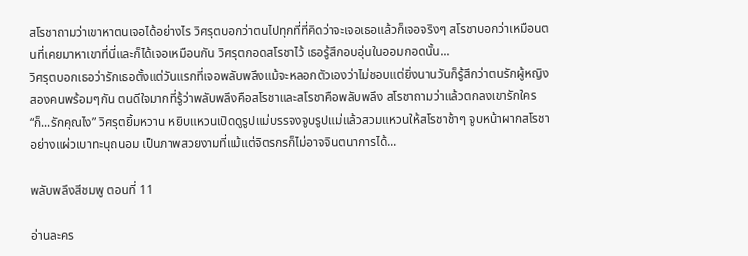สโรชาถามว่าเขาหาตนเจอได้อย่างไร วิศรุตบอกว่าตนไปทุกที่ที่คิดว่าจะเจอเธอแล้วก็เจอจริงๆ สโรชาบอกว่าเหมือนตนที่เคยมาหาเขาที่นี่และก็ได้เจอเหมือนกัน วิศรุตกอดสโรชาไว้ เธอรู้สึกอบอุ่นในออมกอดนั้น...
วิศรุตบอกเธอว่ารักเธอตั้งแต่วันแรกที่เจอพลับพลึงแม้จะหลอกตัวเองว่าไม่ชอบแต่ยิ่งนานวันก็รู้สึกว่าตนรักผู้หญิงสองคนพร้อมๆกัน ตนดีใจมากที่รู้ว่าพลับพลึงคือสโรชาและสโรชาคือพลับพลึง สโรชาถามว่าแล้วตกลงเขารักใคร
“ก็...รักคุณไง” วิศรุตยิ้มหวาน หยิบแหวนเปิดดูรูปแม่บรรจงจูบรูปแม่แล้วสวมแหวนให้สโรชาช้าๆ จูบหน้าผากสโรชาอย่างแผ่วเบาทะนุถนอม เป็นภาพสวยงามที่แม้แต่จิตรกรก็ไม่อาจจินตนาการได้...

พลับพลึงสีชมพู ตอนที่ 11

อ่านละคร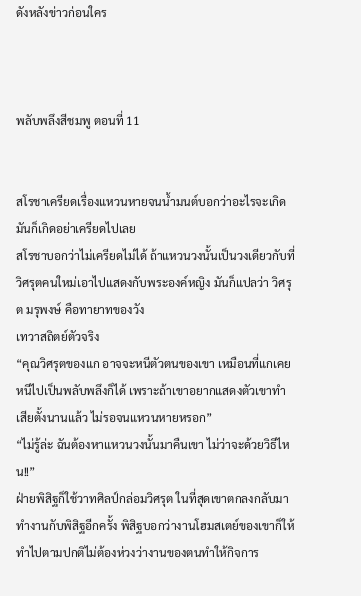ดังหลังข่าวก่อนใคร



พลับพลึงสีชมพู ตอนที่ 11


สโรชาเครียดเรื่องแหวนหายจนน้ำมนต์บอกว่าอะไรจะเกิดมันก็เกิดอย่าเครียดไปเลย
สโรชาบอกว่าไม่เครียดไม่ได้ ถ้าแหวนวงนั้นเป็นวงเดียวกับที่วิศรุตคนใหม่เอาไปแสดงกับพระองค์หญิง มันก็แปลว่า วิศรุต มรุพงษ์ คือทายาทของวัง
เทวาสถิตย์ตัวจริง
“คุณวิศรุตของแก อาจจะหนีตัวตนของเขา เหมือนที่แกเคยหนีไปเป็นพลับพลึงก็ได้ เพราะถ้าเขาอยากแสดงตัวเขาทำเสียตั้งนานแล้ว ไม่รอจนแหวนหายหรอก”
“ไม่รู้ล่ะ ฉันต้องหาแหวนวงนั้นมาคืนเขา ไม่ว่าจะด้วยวิธีไหน!!”
ฝ่ายพิสิฐก็ใช้วาทศิลป์กล่อมวิศรุต ในที่สุดเขาตกลงกลับมาทำงานกับพิสิฐอีกครั้ง พิสิฐบอกว่างานโฮมสเตย์ของเขาก็ให้ทำไปตามปกติไม่ต้องห่วงว่างานของตนทำให้กิจการ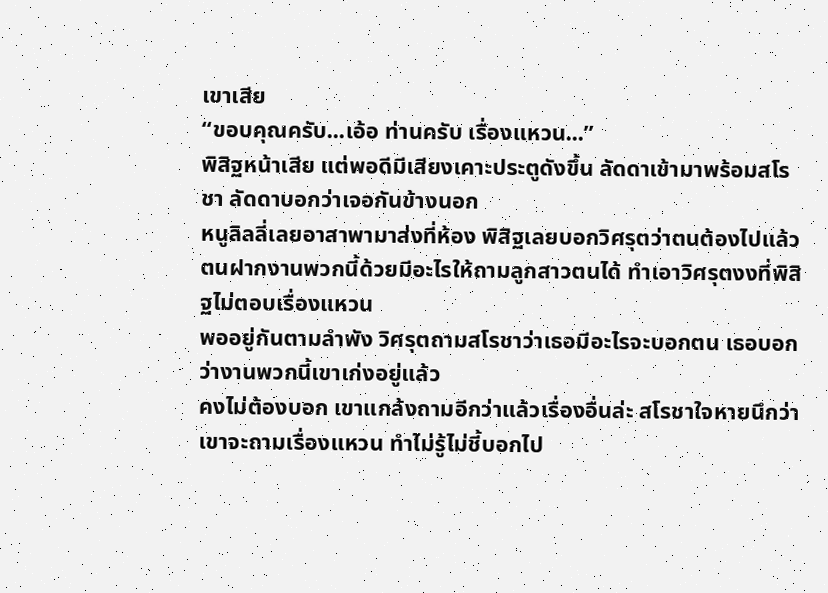เขาเสีย
“ขอบคุณครับ...เอ้อ ท่านครับ เรื่องแหวน...”
พิสิฐหน้าเสีย แต่พอดีมีเสียงเคาะประตูดังขึ้น ลัดดาเข้ามาพร้อมสโรชา ลัดดาบอกว่าเจอกันข้างนอก
หนูลิลลี่เลยอาสาพามาส่งที่ห้อง พิสิฐเลยบอกวิศรุตว่าตนต้องไปแล้ว ตนฝากงานพวกนี้ด้วยมีอะไรให้ถามลูกสาวตนได้ ทำเอาวิศรุตงงที่พิสิฐไม่ตอบเรื่องแหวน
พออยู่กันตามลำพัง วิศรุตถามสโรชาว่าเธอมีอะไรจะบอกตน เธอบอกว่างานพวกนี้เขาเก่งอยู่แล้ว
คงไม่ต้องบอก เขาแกล้งถามอีกว่าแล้วเรื่องอื่นล่ะ สโรชาใจหายนึกว่าเขาจะถามเรื่องแหวน ทำไม่รู้ไม่ชี้บอกไป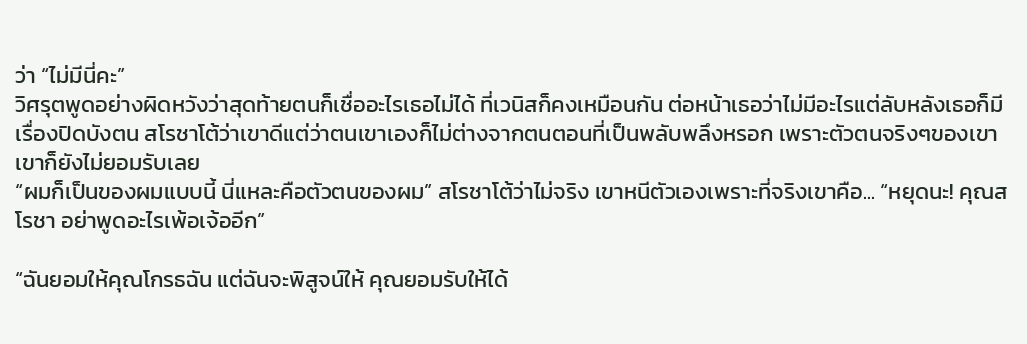ว่า “ไม่มีนี่คะ”
วิศรุตพูดอย่างผิดหวังว่าสุดท้ายตนก็เชื่ออะไรเธอไม่ได้ ที่เวนิสก็คงเหมือนกัน ต่อหน้าเธอว่าไม่มีอะไรแต่ลับหลังเธอก็มีเรื่องปิดบังตน สโรชาโต้ว่าเขาดีแต่ว่าตนเขาเองก็ไม่ต่างจากตนตอนที่เป็นพลับพลึงหรอก เพราะตัวตนจริงๆของเขา เขาก็ยังไม่ยอมรับเลย
“ผมก็เป็นของผมแบบนี้ นี่แหละคือตัวตนของผม” สโรชาโต้ว่าไม่จริง เขาหนีตัวเองเพราะที่จริงเขาคือ... “หยุดนะ! คุณสโรชา อย่าพูดอะไรเพ้อเจ้ออีก”

“ฉันยอมให้คุณโกรธฉัน แต่ฉันจะพิสูจน์ให้ คุณยอมรับให้ได้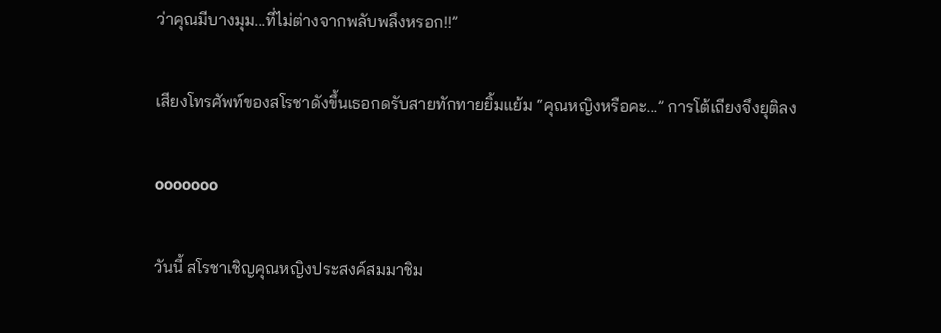ว่าคุณมีบางมุม...ที่ไม่ต่างจากพลับพลึงหรอก!!”

เสียงโทรศัพท์ของสโรชาดังขึ้นเธอกดรับสายทักทายยิ้มแย้ม “คุณหญิงหรือคะ...” การโต้เถียงจึงยุติลง

ooooooo

วันนี้ สโรชาเชิญคุณหญิงประสงค์สมมาชิม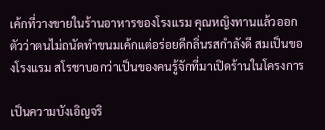เค้กที่วางขายในร้านอาหารของโรงแรม คุณหญิงทานแล้วออกตัวว่าตนไม่ถนัดทำขนมเค้กแต่อร่อยดีกลิ่นรสกำลังดี สมเป็นของโรงแรม สโรชาบอกว่าเป็นของคนรู้จักที่มาเปิดร้านในโครงการ

เป็นความบังเอิญจริ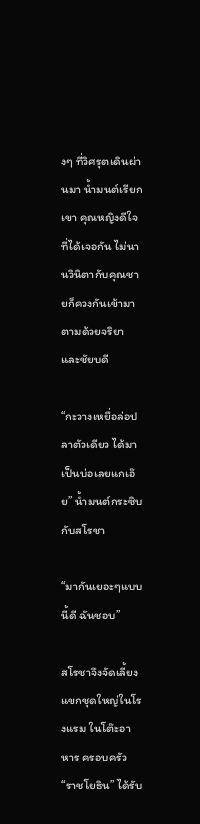งๆ ที่วิศรุตเดินผ่านมา น้ำมนต์เรียกเขา คุณหญิงดีใจที่ได้เจอกัน ไม่นานวินิตากับคุณชายก็ควงกันเข้ามาตามด้วยจริยาและชัยบดี

“กะวางเหยื่อล่อปลาตัวเดียว ได้มาเป็นบ่อเลยแกเอ๊ย” น้ำมนต์กระซิบกับสโรชา

“มากันเยอะๆแบบนี้ดี ฉันชอบ”

สโรชาจึงจัดเลี้ยงแขกชุดใหญ่ในโรงแรม ในโต๊ะอาหาร ครอบครัว “ราชโยธิน” ได้รับ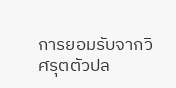การยอมรับจากวิศรุตตัวปล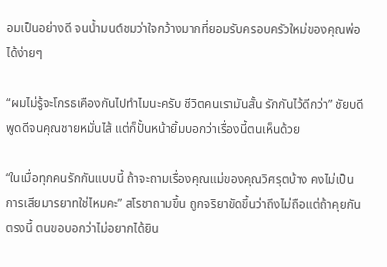อมเป็นอย่างดี จนน้ำมนต์ชมว่าใจกว้างมากที่ยอมรับครอบครัวใหม่ของคุณพ่อได้ง่ายๆ

“ผมไม่รู้จะโกรธเคืองกันไปทำไมนะครับ ชีวิตคนเรามันสั้น รักกันไว้ดีกว่า” ชัยบดีพูดดีจนคุณชายหมั่นไส้ แต่ก็ปั้นหน้ายิ้มบอกว่าเรื่องนี้ตนเห็นด้วย

“ในเมื่อทุกคนรักกันแบบนี้ ถ้าจะถามเรื่องคุณแม่ของคุณวิศรุตบ้าง คงไม่เป็นการเสียมารยาทใช่ไหมคะ” สโรชาถามขึ้น ถูกจริยาขัดขึ้นว่าถึงไม่ถือแต่ถ้าคุยกันตรงนี้ ตนขอบอกว่าไม่อยากได้ยิน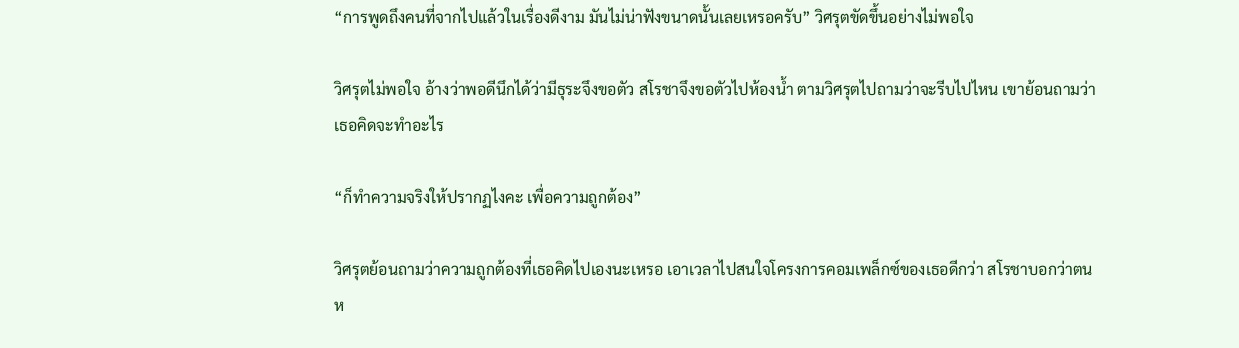“การพูดถึงคนที่จากไปแล้วในเรื่องดีงาม มันไม่น่าฟังขนาดนั้นเลยเหรอครับ” วิศรุตขัดขึ้นอย่างไม่พอใจ

วิศรุตไม่พอใจ อ้างว่าพอดีนึกได้ว่ามีธุระจึงขอตัว สโรชาจึงขอตัวไปห้องน้ำ ตามวิศรุตไปถามว่าจะรีบไปไหน เขาย้อนถามว่าเธอคิดจะทำอะไร

“ก็ทำความจริงให้ปรากฏไงคะ เพื่อความถูกต้อง”

วิศรุตย้อนถามว่าความถูกต้องที่เธอคิดไปเองนะเหรอ เอาเวลาไปสนใจโครงการคอมเพล็กซ์ของเธอดีกว่า สโรชาบอกว่าตนห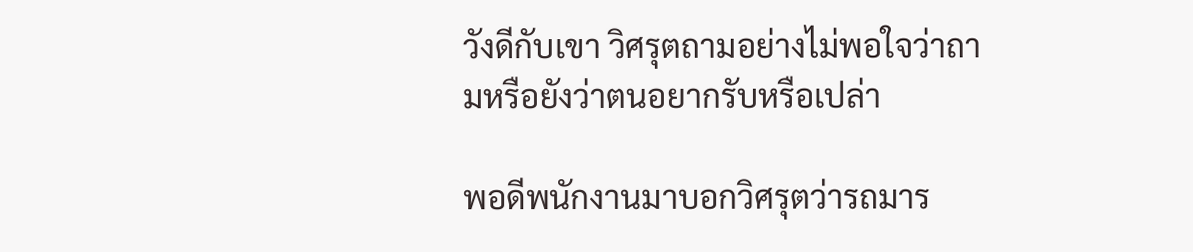วังดีกับเขา วิศรุตถามอย่างไม่พอใจว่าถามหรือยังว่าตนอยากรับหรือเปล่า

พอดีพนักงานมาบอกวิศรุตว่ารถมาร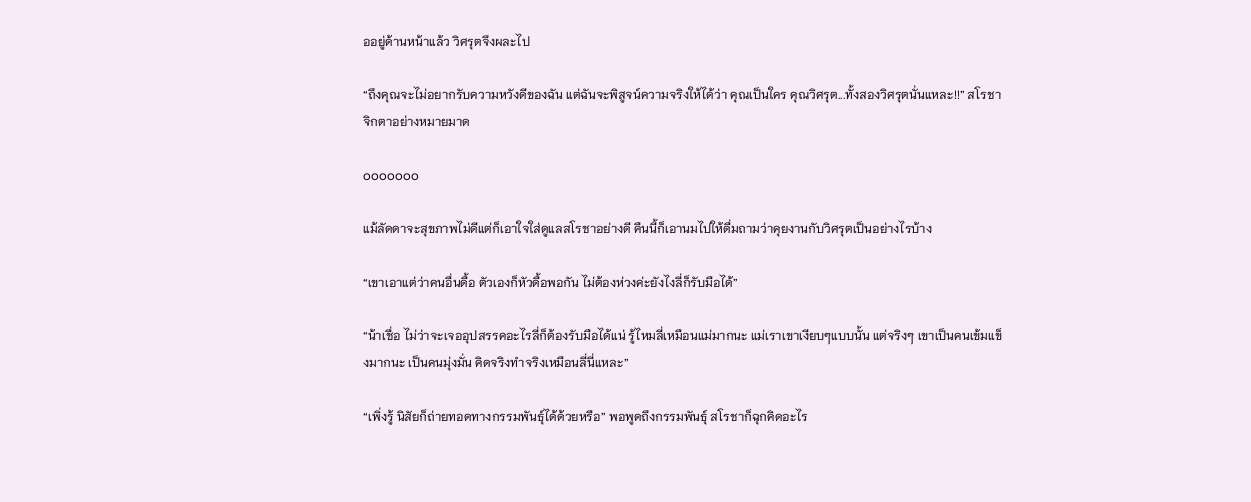ออยู่ด้านหน้าแล้ว วิศรุตจึงผละไป

“ถึงคุณจะไม่อยากรับความหวังดีของฉัน แต่ฉันจะพิสูจน์ความจริงให้ได้ว่า คุณเป็นใคร คุณวิศรุต...ทั้งสองวิศรุตนั่นแหละ!!” สโรชาจิกตาอย่างหมายมาด

ooooooo

แม้ลัดดาจะสุขภาพไม่ดีแต่ก็เอาใจใส่ดูแลสโรชาอย่างดี คืนนี้ก็เอานมไปให้ดื่มถามว่าคุยงานกับวิศรุตเป็นอย่างไรบ้าง

“เขาเอาแต่ว่าคนอื่นดื้อ ตัวเองก็หัวดื้อพอกัน ไม่ต้องห่วงค่ะยังไงลี่ก็รับมือได้”

“น้าเชื่อ ไม่ว่าจะเจออุปสรรคอะไรลี่ก็ต้องรับมือได้แน่ รู้ไหมลี่เหมือนแม่มากนะ แม่เราเขาเงียบๆแบบนั้น แต่จริงๆ เขาเป็นคนเข้มแข็งมากนะ เป็นคนมุ่งมั่น คิดจริงทำจริงเหมือนลี่นี่แหละ”

“เพิ่งรู้ นิสัยก็ถ่ายทอดทางกรรมพันธุ์ได้ด้วยหรือ” พอพูดถึงกรรมพันธุ์ สโรชาก็ฉุกคิดอะไร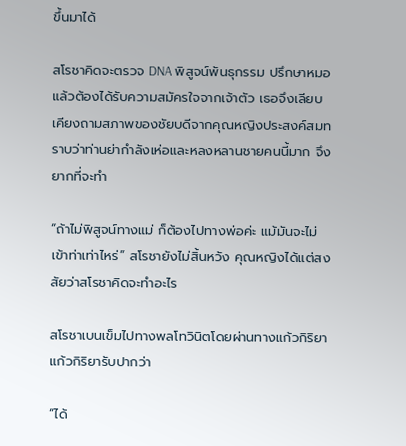ขึ้นมาได้

สโรชาคิดจะตรวจ DNA พิสูจน์พันธุกรรม ปรึกษาหมอแล้วต้องได้รับความสมัครใจจากเจ้าตัว เธอจึงเลียบเคียงถามสภาพของชัยบดีจากคุณหญิงประสงค์สมทราบว่าท่านย่ากำลังเห่อและหลงหลานชายคนนี้มาก จึงยากที่จะทำ

“ถ้าไม่พิสูจน์ทางแม่ ก็ต้องไปทางพ่อค่ะ แม้มันจะไม่เข้าท่าเท่าไหร่” สโรชายังไม่สิ้นหวัง คุณหญิงได้แต่สงสัยว่าสโรชาคิดจะทำอะไร

สโรชาเบนเข็มไปทางพลโทวินิตโดยผ่านทางแก้วกิริยา แก้วกิริยารับปากว่า

“ได้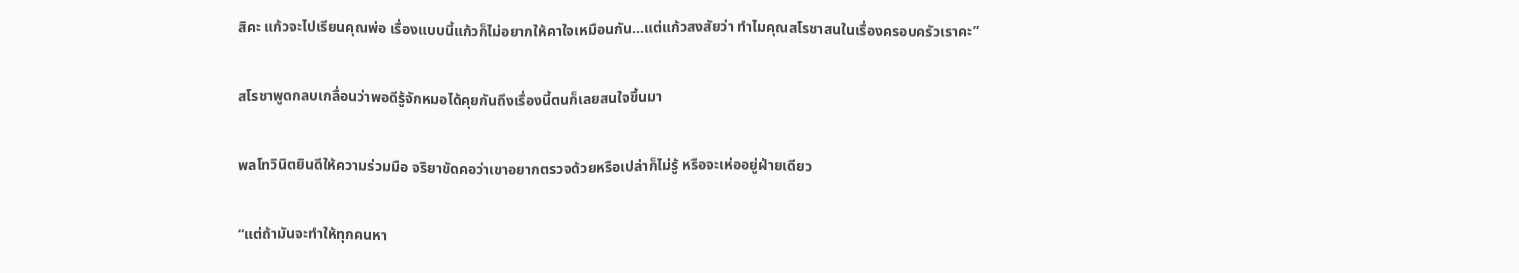สิคะ แก้วจะไปเรียนคุณพ่อ เรื่องแบบนี้แก้วก็ไม่อยากให้คาใจเหมือนกัน...แต่แก้วสงสัยว่า ทำไมคุณสโรชาสนในเรื่องครอบครัวเราคะ”

สโรชาพูดกลบเกลื่อนว่าพอดีรู้จักหมอได้คุยกันถึงเรื่องนี้ตนก็เลยสนใจขึ้นมา

พลโทวินิตยินดีให้ความร่วมมือ จริยาขัดคอว่าเขาอยากตรวจด้วยหรือเปล่าก็ไม่รู้ หรือจะเห่ออยู่ฝ่ายเดียว

“แต่ถ้ามันจะทำให้ทุกคนหา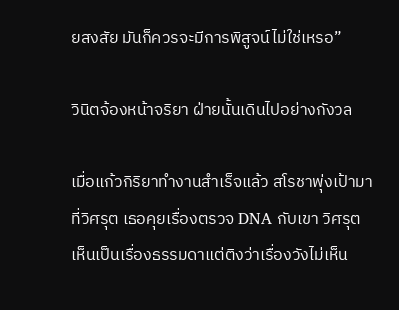ยสงสัย มันก็ควรจะมีการพิสูจน์ไม่ใช่เหรอ”

วินิตจ้องหน้าจริยา ฝ่ายนั้นเดินไปอย่างกังวล

เมื่อแก้วกิริยาทำงานสำเร็จแล้ว สโรชาพุ่งเป้ามาที่วิศรุต เธอคุยเรื่องตรวจ DNA กับเขา วิศรุตเห็นเป็นเรื่องธรรมดาแต่ติงว่าเรื่องวังไม่เห็น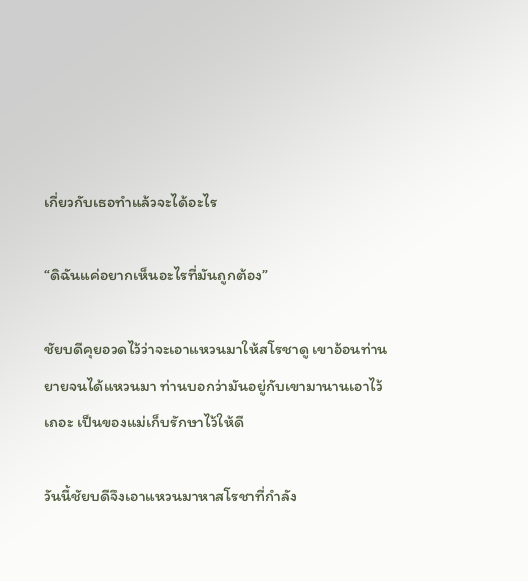เกี่ยวกับเธอทำแล้วจะได้อะไร

“ดิฉันแค่อยากเห็นอะไรที่มันถูกต้อง”

ชัยบดีคุยอวดไว้ว่าจะเอาแหวนมาให้สโรชาดู เขาอ้อนท่านยายจนได้แหวนมา ท่านบอกว่ามันอยู่กับเขามานานเอาไว้เถอะ เป็นของแม่เก็บรักษาไว้ให้ดี

วันนี้ชัยบดีจึงเอาแหวนมาหาสโรชาที่กำลัง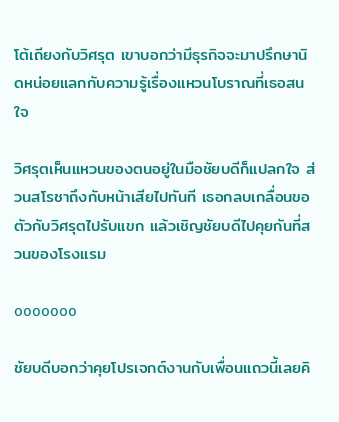โต้เถียงกับวิศรุต เขาบอกว่ามีธุรกิจจะมาปรึกษานิดหน่อยแลกกับความรู้เรื่องแหวนโบราณที่เธอสนใจ

วิศรุตเห็นแหวนของตนอยู่ในมือชัยบดีก็แปลกใจ ส่วนสโรชาถึงกับหน้าเสียไปทันที เธอกลบเกลื่อนขอตัวกับวิศรุตไปรับแขก แล้วเชิญชัยบดีไปคุยกันที่สวนของโรงแรม

ooooooo

ชัยบดีบอกว่าคุยโปรเจกต์งานกับเพื่อนแถวนี้เลยคิ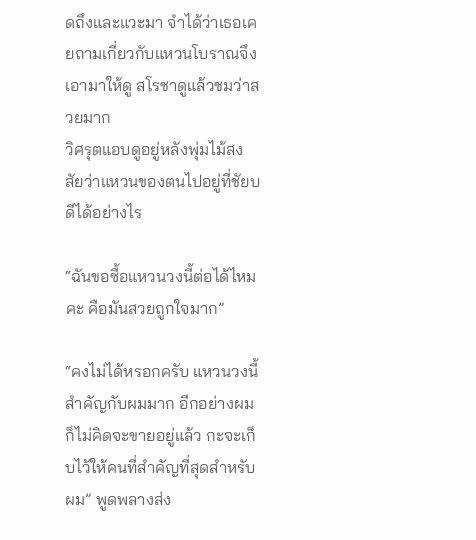ดถึงและแวะมา จำได้ว่าเธอเคยถามเกี่ยวกับแหวนโบราณจึงเอามาให้ดู สโรชาดูแล้วชมว่าสวยมาก
วิศรุตแอบดูอยู่หลังพุ่มไม้สงสัยว่าแหวนของตนไปอยู่ที่ชัยบดีได้อย่างไร

“ฉันขอซื้อแหวนวงนี้ต่อได้ไหมคะ คือมันสวยถูกใจมาก”

“คงไม่ได้หรอกครับ แหวนวงนี้สำคัญกับผมมาก อีกอย่างผมก็ไม่คิดจะขายอยู่แล้ว กะจะเก็บไว้ให้คนที่สำคัญที่สุดสำหรับผม” พูดพลางส่ง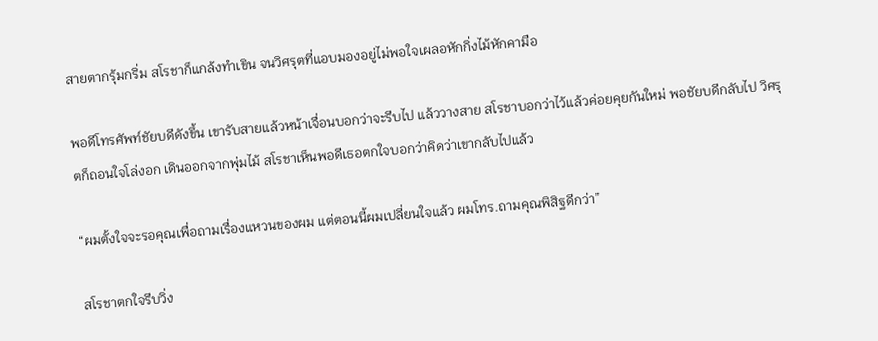สายตากรุ้มกริ่ม สโรชาก็แกล้งทำเขิน จนวิศรุตที่แอบมองอยู่ไม่พอใจเผลอหักกิ่งไม้หักคามือ

พอดีโทรศัพท์ชัยบดีดังขึ้น เขารับสายแล้วหน้าเจื่อนบอกว่าจะรีบไป แล้ววางสาย สโรชาบอกว่าไว้แล้วค่อยคุยกันใหม่ พอชัยบดีกลับไป วิศรุตก็ถอนใจโล่งอก เดินออกจากพุ่มไม้ สโรชาเห็นพอดีเธอตกใจบอกว่าคิดว่าเขากลับไปแล้ว

“ผมตั้งใจจะรอคุณเพื่อถามเรื่องแหวนของผม แต่ตอนนี้ผมเปลี่ยนใจแล้ว ผมโทร.ถามคุณพิสิฐดีกว่า”

สโรชาตกใจรีบวิ่ง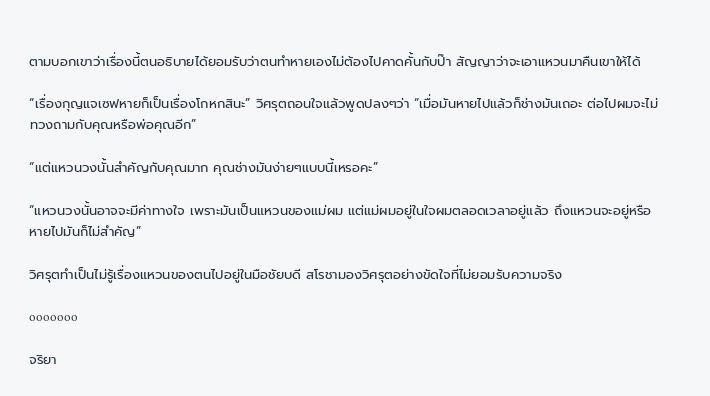ตามบอกเขาว่าเรื่องนี้ตนอธิบายได้ยอมรับว่าตนทำหายเองไม่ต้องไปคาดคั้นกับป๊า สัญญาว่าจะเอาแหวนมาคืนเขาให้ได้

“เรื่องกุญแจเซฟหายก็เป็นเรื่องโกหกสินะ” วิศรุตถอนใจแล้วพูดปลงๆว่า “เมื่อมันหายไปแล้วก็ช่างมันเถอะ ต่อไปผมจะไม่ทวงถามกับคุณหรือพ่อคุณอีก”

“แต่แหวนวงนั้นสำคัญกับคุณมาก คุณช่างมันง่ายๆแบบนี้เหรอคะ”

“แหวนวงนั้นอาจจะมีค่าทางใจ เพราะมันเป็นแหวนของแม่ผม แต่แม่ผมอยู่ในใจผมตลอดเวลาอยู่แล้ว ถึงแหวนจะอยู่หรือหายไปมันก็ไม่สำคัญ”

วิศรุตทำเป็นไม่รู้เรื่องแหวนของตนไปอยู่ในมือชัยบดี สโรชามองวิศรุตอย่างขัดใจที่ไม่ยอมรับความจริง

ooooooo

จริยา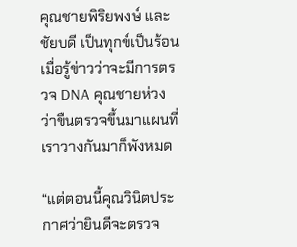คุณชายพิริยพงษ์ และชัยบดี เป็นทุกข์เป็นร้อนเมื่อรู้ข่าวว่าจะมีการตรวจ DNA คุณชายห่วงว่าขืนตรวจขึ้นมาแผนที่เราวางกันมาก็พังหมด

“แต่ตอนนี้คุณวินิตประกาศว่ายินดีจะตรวจ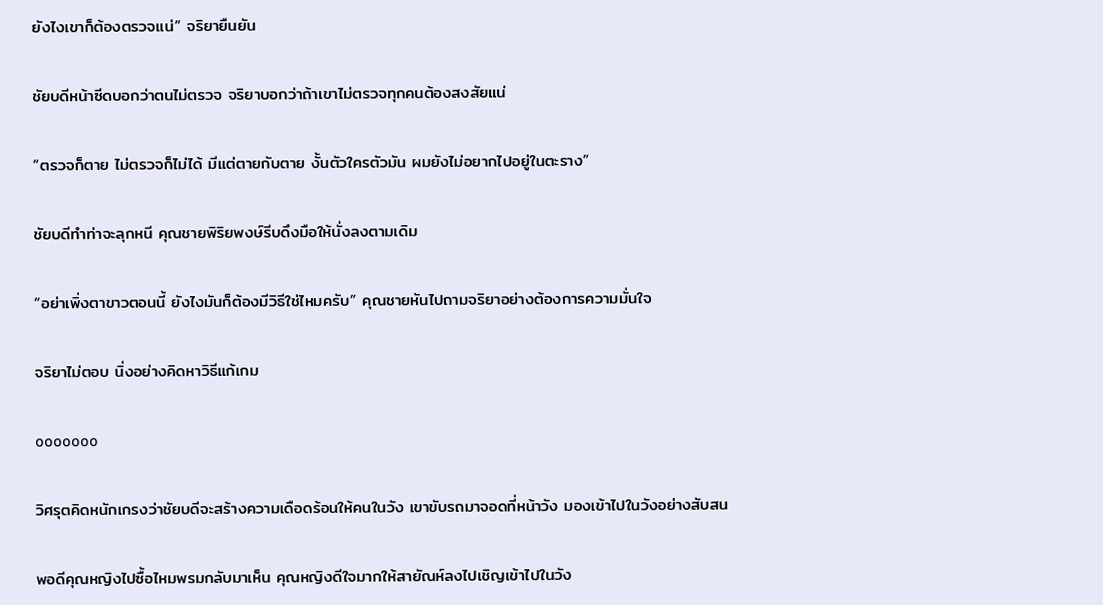ยังไงเขาก็ต้องตรวจแน่” จริยายืนยัน

ชัยบดีหน้าซีดบอกว่าตนไม่ตรวจ จริยาบอกว่าถ้าเขาไม่ตรวจทุกคนต้องสงสัยแน่

“ตรวจก็ตาย ไม่ตรวจก็ไม่ได้ มีแต่ตายกับตาย งั้นตัวใครตัวมัน ผมยังไม่อยากไปอยู่ในตะราง”

ชัยบดีทำท่าจะลุกหนี คุณชายพิริยพงษ์รีบดึงมือให้นั่งลงตามเดิม

“อย่าเพิ่งตาขาวตอนนี้ ยังไงมันก็ต้องมีวิธีใช่ไหมครับ” คุณชายหันไปถามจริยาอย่างต้องการความมั่นใจ

จริยาไม่ตอบ นิ่งอย่างคิดหาวิธีแก้เกม

ooooooo

วิศรุตคิดหนักเกรงว่าชัยบดีจะสร้างความเดือดร้อนให้คนในวัง เขาขับรถมาจอดที่หน้าวัง มองเข้าไปในวังอย่างสับสน

พอดีคุณหญิงไปซื้อไหมพรมกลับมาเห็น คุณหญิงดีใจมากให้สายัณห์ลงไปเชิญเข้าไปในวัง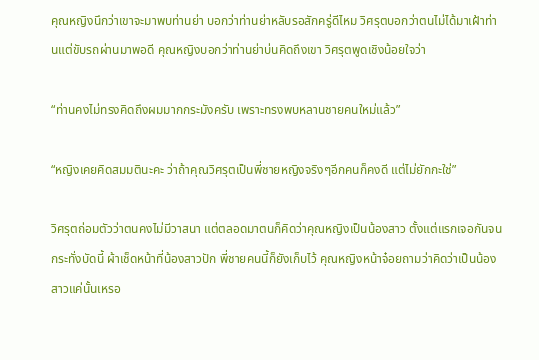คุณหญิงนึกว่าเขาจะมาพบท่านย่า บอกว่าท่านย่าหลับรอสักครู่ดีไหม วิศรุตบอกว่าตนไม่ได้มาเฝ้าท่านแต่ขับรถผ่านมาพอดี คุณหญิงบอกว่าท่านย่าบ่นคิดถึงเขา วิศรุตพูดเชิงน้อยใจว่า

“ท่านคงไม่ทรงคิดถึงผมมากกระมังครับ เพราะทรงพบหลานชายคนใหม่แล้ว”

“หญิงเคยคิดสมมตินะคะ ว่าถ้าคุณวิศรุตเป็นพี่ชายหญิงจริงๆอีกคนก็คงดี แต่ไม่ยักกะใช่”

วิศรุตถ่อมตัวว่าตนคงไม่มีวาสนา แต่ตลอดมาตนก็คิดว่าคุณหญิงเป็นน้องสาว ตั้งแต่แรกเจอกันจนกระทั่งบัดนี้ ผ้าเช็ดหน้าที่น้องสาวปัก พี่ชายคนนี้ก็ยังเก็บไว้ คุณหญิงหน้าจ๋อยถามว่าคิดว่าเป็นน้องสาวแค่นั้นเหรอ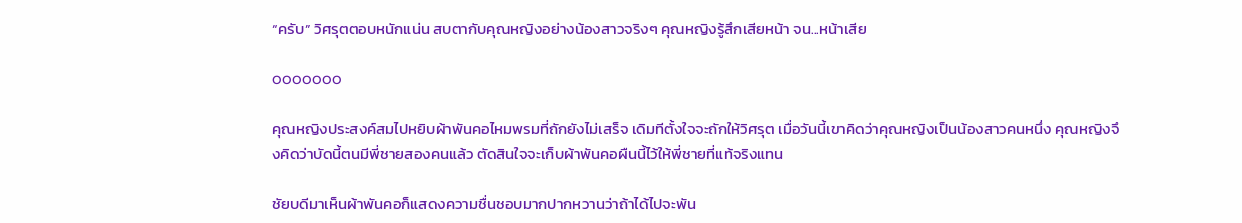“ครับ” วิศรุตตอบหนักแน่น สบตากับคุณหญิงอย่างน้องสาวจริงๆ คุณหญิงรู้สึกเสียหน้า จน...หน้าเสีย

ooooooo

คุณหญิงประสงค์สมไปหยิบผ้าพันคอไหมพรมที่ถักยังไม่เสร็จ เดิมทีตั้งใจจะถักให้วิศรุต เมื่อวันนี้เขาคิดว่าคุณหญิงเป็นน้องสาวคนหนึ่ง คุณหญิงจึงคิดว่าบัดนี้ตนมีพี่ชายสองคนแล้ว ตัดสินใจจะเก็บผ้าพันคอผืนนี้ไว้ให้พี่ชายที่แท้จริงแทน

ชัยบดีมาเห็นผ้าพันคอก็แสดงความชื่นชอบมากปากหวานว่าถ้าได้ไปจะพัน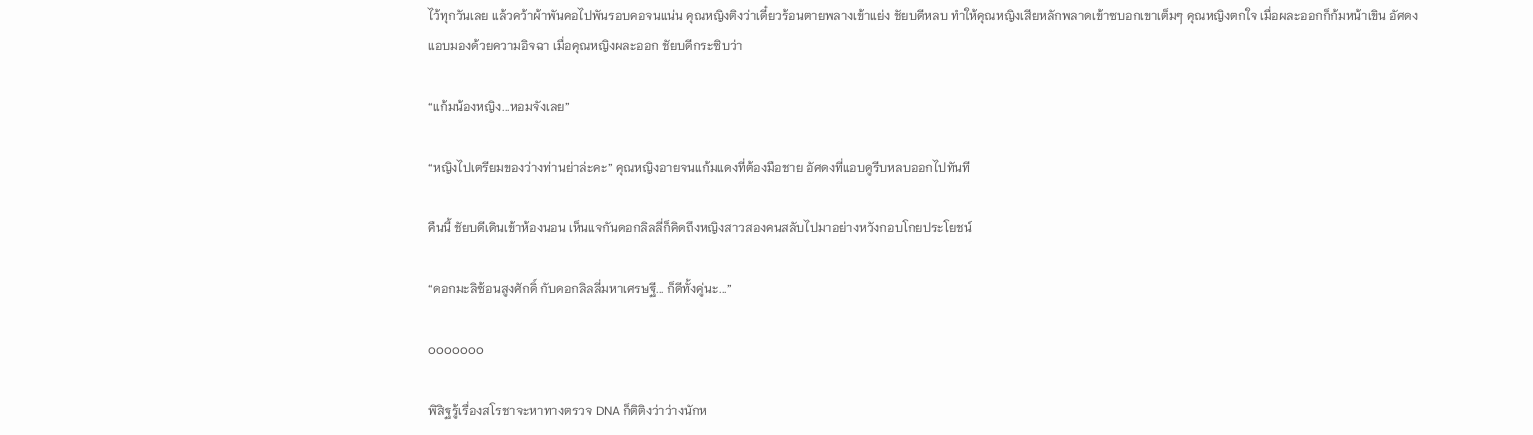ไว้ทุกวันเลย แล้วคว้าผ้าพันคอไปพันรอบคอจนแน่น คุณหญิงติงว่าเดี๋ยวร้อนตายพลางเข้าแย่ง ชัยบดีหลบ ทำให้คุณหญิงเสียหลักพลาดเข้าซบอกเขาเต็มๆ คุณหญิงตกใจ เมื่อผละออกก็ก้มหน้าเขิน อัศดงแอบมองด้วยความอิจฉา เมื่อคุณหญิงผละออก ชัยบดีกระซิบว่า

“แก้มน้องหญิง...หอมจังเลย”

“หญิงไปเตรียมของว่างท่านย่าล่ะคะ” คุณหญิงอายจนแก้มแดงที่ต้องมือชาย อัศดงที่แอบดูรีบหลบออกไปทันที

คืนนี้ ชัยบดีเดินเข้าห้องนอน เห็นแจกันดอกลิลลี่ก็คิดถึงหญิงสาวสองคนสลับไปมาอย่างหวังกอบโกยประโยชน์

“ดอกมะลิซ้อนสูงศักดิ์ กับดอกลิลลี่มหาเศรษฐี... ก็ดีทั้งคู่นะ...”

ooooooo

พิสิฐรู้เรื่องสโรชาจะหาทางตรวจ DNA ก็ติติงว่าว่างนักห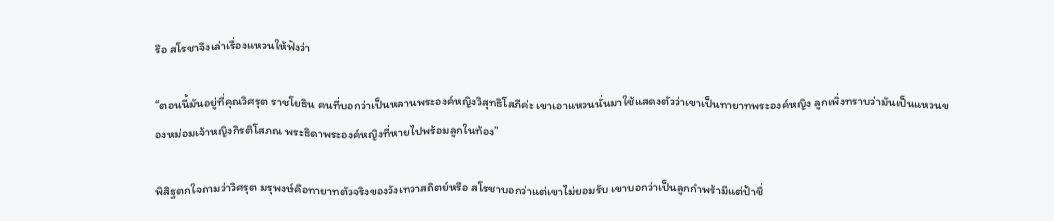รือ สโรชาจึงเล่าเรื่องแหวนให้ฟังว่า

“ตอนนี้มันอยู่ที่คุณวิศรุต ราชโยธิน คนที่บอกว่าเป็นหลานพระองค์หญิงวิสุทธิโสภีค่ะ เขาเอาแหวนนั่นมาใช้แสดงตัวว่าเขาเป็นทายาทพระองค์หญิง ลูกเพิ่งทราบว่ามันเป็นแหวนของหม่อมเจ้าหญิงกิรติโสภณ พระธิดาพระองค์หญิงที่หายไปพร้อมลูกในท้อง”

พิสิฐตกใจถามว่าวิศรุต มรุพงษ์คือทายาทตัวจริงของวังเทวาสถิตย์หรือ สโรชาบอกว่าแต่เขาไม่ยอมรับ เขาบอกว่าเป็นลูกกำพร้ามีแต่ป้าชื่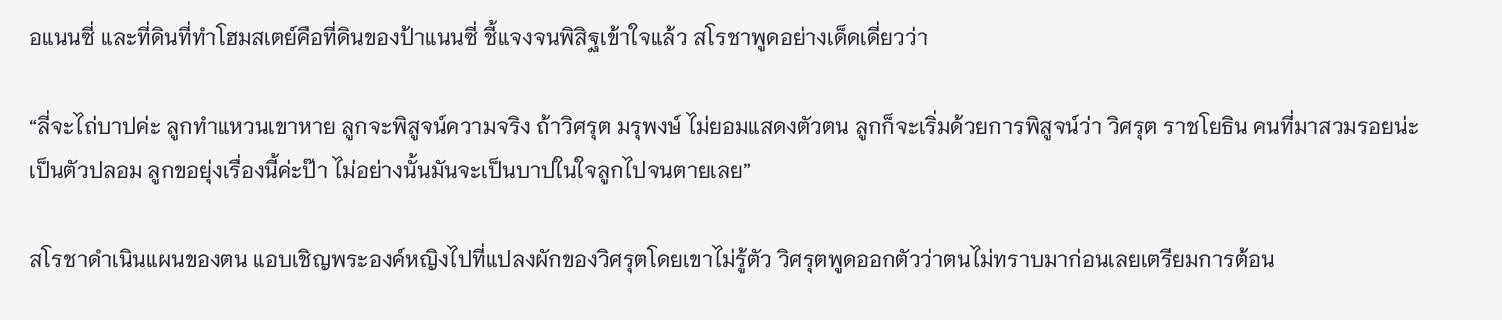อแนนซี่ และที่ดินที่ทำโฮมสเตย์คือที่ดินของป้าแนนซี่ ชี้แจงจนพิสิฐเข้าใจแล้ว สโรชาพูดอย่างเด็ดเดี่ยวว่า

“ลี่จะไถ่บาปค่ะ ลูกทำแหวนเขาหาย ลูกจะพิสูจน์ความจริง ถ้าวิศรุต มรุพงษ์ ไม่ยอมแสดงตัวตน ลูกก็จะเริ่มด้วยการพิสูจน์ว่า วิศรุต ราชโยธิน คนที่มาสวมรอยน่ะ เป็นตัวปลอม ลูกขอยุ่งเรื่องนี้ค่ะป๊า ไม่อย่างนั้นมันจะเป็นบาปในใจลูกไปจนตายเลย”

สโรชาดำเนินแผนของตน แอบเชิญพระองค์หญิงไปที่แปลงผักของวิศรุตโดยเขาไม่รู้ตัว วิศรุตพูดออกตัวว่าตนไม่ทราบมาก่อนเลยเตรียมการต้อน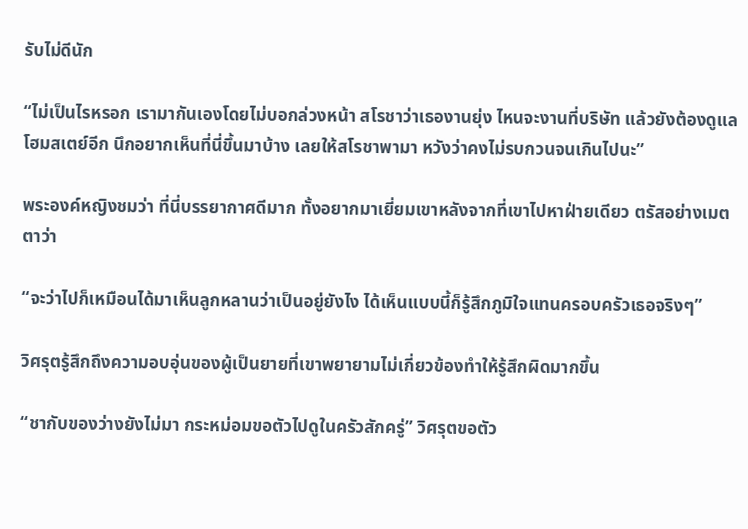รับไม่ดีนัก

“ไม่เป็นไรหรอก เรามากันเองโดยไม่บอกล่วงหน้า สโรชาว่าเธองานยุ่ง ไหนจะงานที่บริษัท แล้วยังต้องดูแล โฮมสเตย์อีก นึกอยากเห็นที่นี่ขึ้นมาบ้าง เลยให้สโรชาพามา หวังว่าคงไม่รบกวนจนเกินไปนะ”

พระองค์หญิงชมว่า ที่นี่บรรยากาศดีมาก ทั้งอยากมาเยี่ยมเขาหลังจากที่เขาไปหาฝ่ายเดียว ตรัสอย่างเมตตาว่า

“จะว่าไปก็เหมือนได้มาเห็นลูกหลานว่าเป็นอยู่ยังไง ได้เห็นแบบนี้ก็รู้สึกภูมิใจแทนครอบครัวเธอจริงๆ”

วิศรุตรู้สึกถึงความอบอุ่นของผู้เป็นยายที่เขาพยายามไม่เกี่ยวข้องทำให้รู้สึกผิดมากขึ้น

“ชากับของว่างยังไม่มา กระหม่อมขอตัวไปดูในครัวสักครู่” วิศรุตขอตัว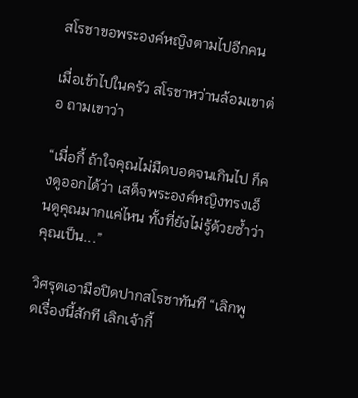สโรชาขอพระองค์หญิงตามไปอีกคน

เมื่อเข้าไปในครัว สโรชาหว่านล้อมเขาต่อ ถามเขาว่า

“เมื่อกี้ ถ้าใจคุณไม่มืดบอดจนเกินไป ก็คงดูออกได้ว่า เสด็จพระองค์หญิงทรงเอ็นดูคุณมากแค่ไหน ทั้งที่ยังไม่รู้ด้วยซ้ำว่าคุณเป็น...”

วิศรุตเอามือปิดปากสโรชาทันที “เลิกพูดเรื่องนี้สักที เลิกเจ้ากี้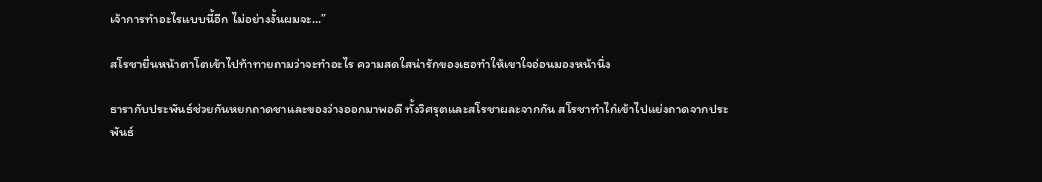เจ้าการทำอะไรแบบนี้อีก ไม่อย่างงั้นผมจะ...”

สโรชายื่นหน้าตาโตเข้าไปท้าทายถามว่าจะทำอะไร ความสดใสน่ารักของเธอทำให้เขาใจอ่อนมองหน้านิ่ง

ธารากับประพันธ์ช่วยกันหยกถาดชาและของว่างออกมาพอดี ทั้งวิศรุตและสโรชาผละจากกัน สโรชาทำไก๋เข้าไปแย่งถาดจากประพันธ์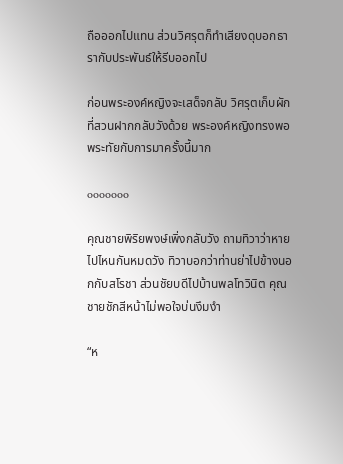ถือออกไปแทน ส่วนวิศรุตก็ทำเสียงดุบอกธารากับประพันธ์ให้รีบออกไป

ก่อนพระองค์หญิงจะเสด็จกลับ วิศรุตเก็บผักที่สวนฝากกลับวังด้วย พระองค์หญิงทรงพอพระทัยกับการมาครั้งนี้มาก

ooooooo

คุณชายพิริยพงษ์เพิ่งกลับวัง ถามทิวาว่าหายไปไหนกันหมดวัง ทิวาบอกว่าท่านย่าไปข้างนอกกับสโรชา ส่วนชัยบดีไปบ้านพลโทวินิต คุณชายชักสีหน้าไม่พอใจบ่นงึมงำ

“ห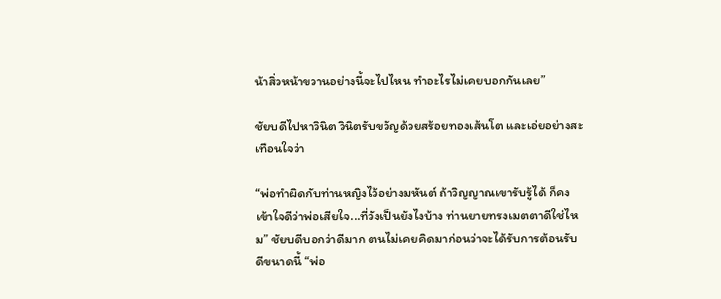น้าสิ่วหน้าขวานอย่างนี้จะไปไหน ทำอะไรไม่เคยบอกกันเลย”

ชัยบดีไปหาวินิต วินิตรับขวัญด้วยสร้อยทองเส้นโต และเอ่ยอย่างสะเทือนใจว่า

“พ่อทำผิดกับท่านหญิงไว้อย่างมหันต์ ถ้าวิญญาณเขารับรู้ได้ ก็คงเข้าใจดีว่าพ่อเสียใจ...ที่วังเป็นยังไงบ้าง ท่านยายทรงเมตตาดีใช่ไหม” ชัยบดีบอกว่าดีมาก ตนไม่เคยคิดมาก่อนว่าจะได้รับการต้อนรับดีขนาดนี้ “พ่อ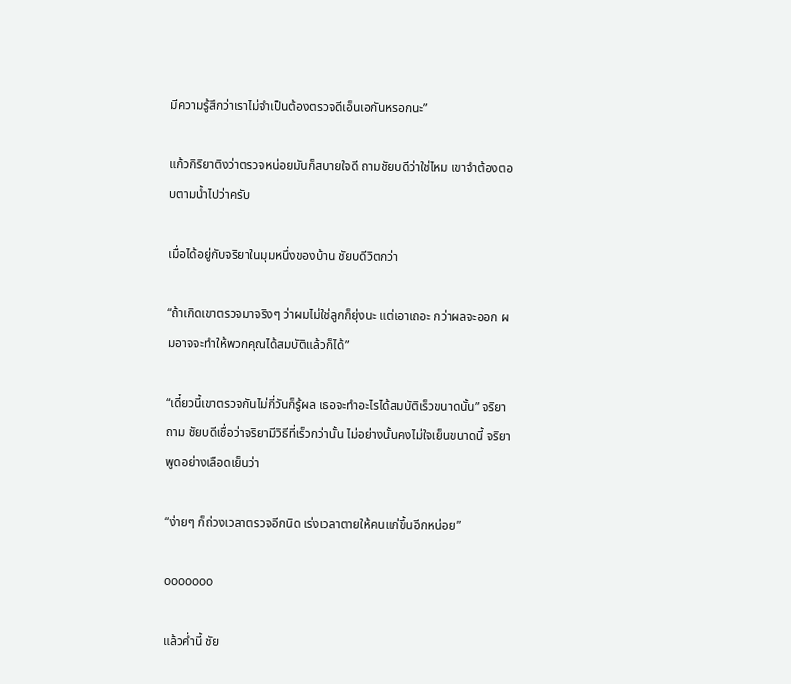มีความรู้สึกว่าเราไม่จำเป็นต้องตรวจดีเอ็นเอกันหรอกนะ”

แก้วกิริยาติงว่าตรวจหน่อยมันก็สบายใจดี ถามชัยบดีว่าใช่ไหม เขาจำต้องตอบตามน้ำไปว่าครับ

เมื่อได้อยู่กับจริยาในมุมหนึ่งของบ้าน ชัยบดีวิตกว่า

“ถ้าเกิดเขาตรวจมาจริงๆ ว่าผมไม่ใช่ลูกก็ยุ่งนะ แต่เอาเถอะ กว่าผลจะออก ผมอาจจะทำให้พวกคุณได้สมบัติแล้วก็ได้”

“เดี๋ยวนี้เขาตรวจกันไม่กี่วันก็รู้ผล เธอจะทำอะไรได้สมบัติเร็วขนาดนั้น” จริยาถาม ชัยบดีเชื่อว่าจริยามีวิธีที่เร็วกว่านั้น ไม่อย่างนั้นคงไม่ใจเย็นขนาดนี้ จริยาพูดอย่างเลือดเย็นว่า

“ง่ายๆ ก็ถ่วงเวลาตรวจอีกนิด เร่งเวลาตายให้คนแก่ขึ้นอีกหน่อย”

ooooooo

แล้วค่ำนี้ ชัย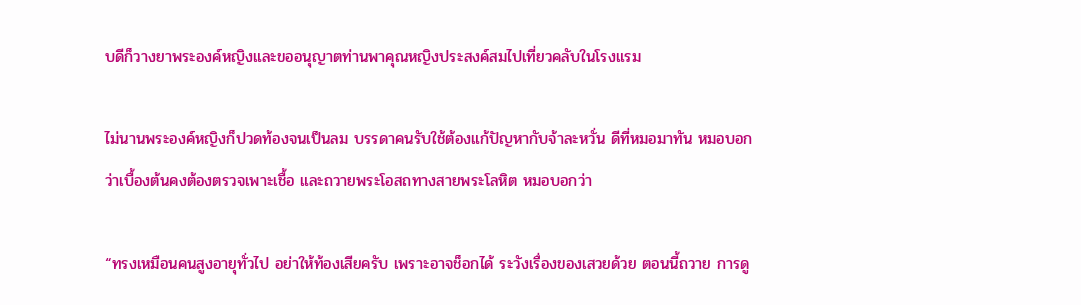บดีก็วางยาพระองค์หญิงและขออนุญาตท่านพาคุณหญิงประสงค์สมไปเที่ยวคลับในโรงแรม

ไม่นานพระองค์หญิงก็ปวดท้องจนเป็นลม บรรดาคนรับใช้ต้องแก้ปัญหากับจ้าละหวั่น ดีที่หมอมาทัน หมอบอกว่าเบื้องต้นคงต้องตรวจเพาะเชื้อ และถวายพระโอสถทางสายพระโลหิต หมอบอกว่า

“ทรงเหมือนคนสูงอายุทั่วไป อย่าให้ท้องเสียครับ เพราะอาจช็อกได้ ระวังเรื่องของเสวยด้วย ตอนนี้ถวาย การดู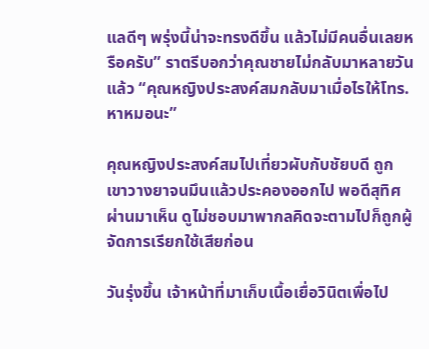แลดีๆ พรุ่งนี้น่าจะทรงดีขึ้น แล้วไม่มีคนอื่นเลยหรือครับ” ราตรีบอกว่าคุณชายไม่กลับมาหลายวันแล้ว “คุณหญิงประสงค์สมกลับมาเมื่อไรให้โทร.หาหมอนะ”

คุณหญิงประสงค์สมไปเที่ยวผับกับชัยบดี ถูกเขาวางยาจนมึนแล้วประคองออกไป พอดีสุทิศผ่านมาเห็น ดูไม่ชอบมาพากลคิดจะตามไปก็ถูกผู้จัดการเรียกใช้เสียก่อน

วันรุ่งขึ้น เจ้าหน้าที่มาเก็บเนื้อเยื่อวินิตเพื่อไป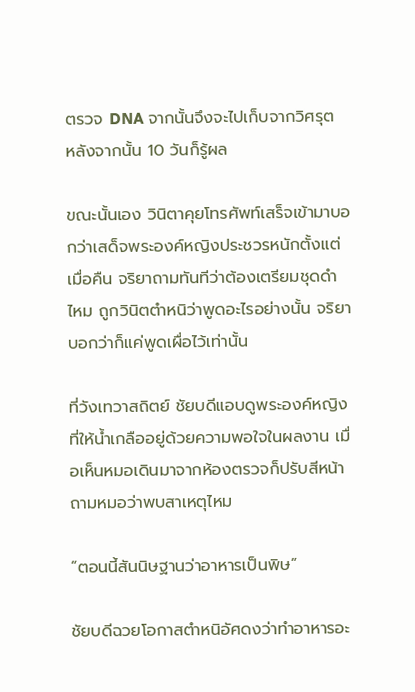ตรวจ DNA จากนั้นจึงจะไปเก็บจากวิศรุต หลังจากนั้น 10 วันก็รู้ผล

ขณะนั้นเอง วินิตาคุยโทรศัพท์เสร็จเข้ามาบอกว่าเสด็จพระองค์หญิงประชวรหนักตั้งแต่เมื่อคืน จริยาถามทันทีว่าต้องเตรียมชุดดำไหม ถูกวินิตตำหนิว่าพูดอะไรอย่างนั้น จริยาบอกว่าก็แค่พูดเผื่อไว้เท่านั้น

ที่วังเทวาสถิตย์ ชัยบดีแอบดูพระองค์หญิงที่ให้น้ำเกลืออยู่ด้วยความพอใจในผลงาน เมื่อเห็นหมอเดินมาจากห้องตรวจก็ปรับสีหน้าถามหมอว่าพบสาเหตุไหม

“ตอนนี้สันนิษฐานว่าอาหารเป็นพิษ”

ชัยบดีฉวยโอกาสตำหนิอัศดงว่าทำอาหารอะ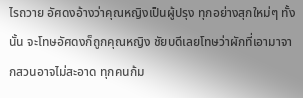ไรถวาย อัศดงอ้างว่าคุณหญิงเป็นผู้ปรุง ทุกอย่างสุกใหม่ๆ ทั้งนั้น จะโทษอัศดงก็ถูกคุณหญิง ชัยบดีเลยโทษว่าผักที่เอามาจากสวนอาจไม่สะอาด ทุกคนก้ม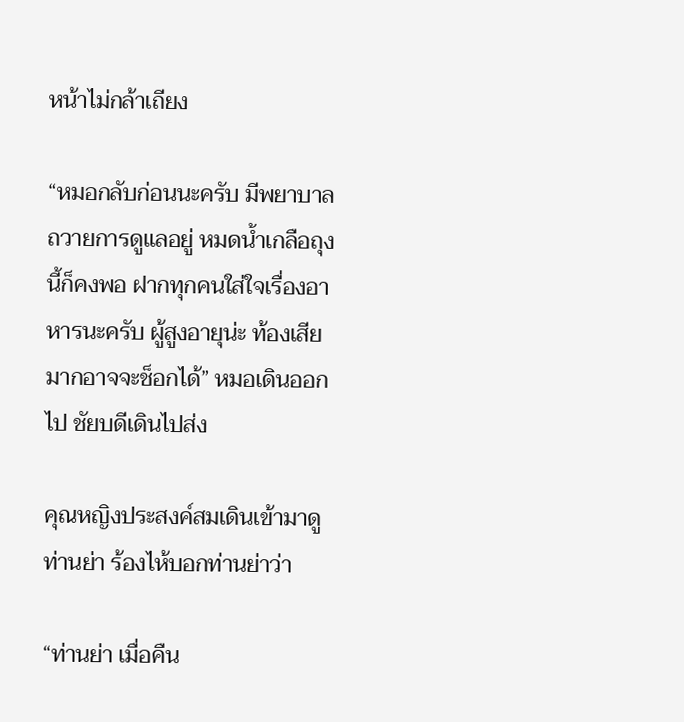หน้าไม่กล้าเถียง

“หมอกลับก่อนนะครับ มีพยาบาลถวายการดูแลอยู่ หมดน้ำเกลือถุงนี้ก็คงพอ ฝากทุกคนใส่ใจเรื่องอาหารนะครับ ผู้สูงอายุน่ะ ท้องเสียมากอาจจะช็อกได้” หมอเดินออกไป ชัยบดีเดินไปส่ง

คุณหญิงประสงค์สมเดินเข้ามาดูท่านย่า ร้องไห้บอกท่านย่าว่า

“ท่านย่า เมื่อคืน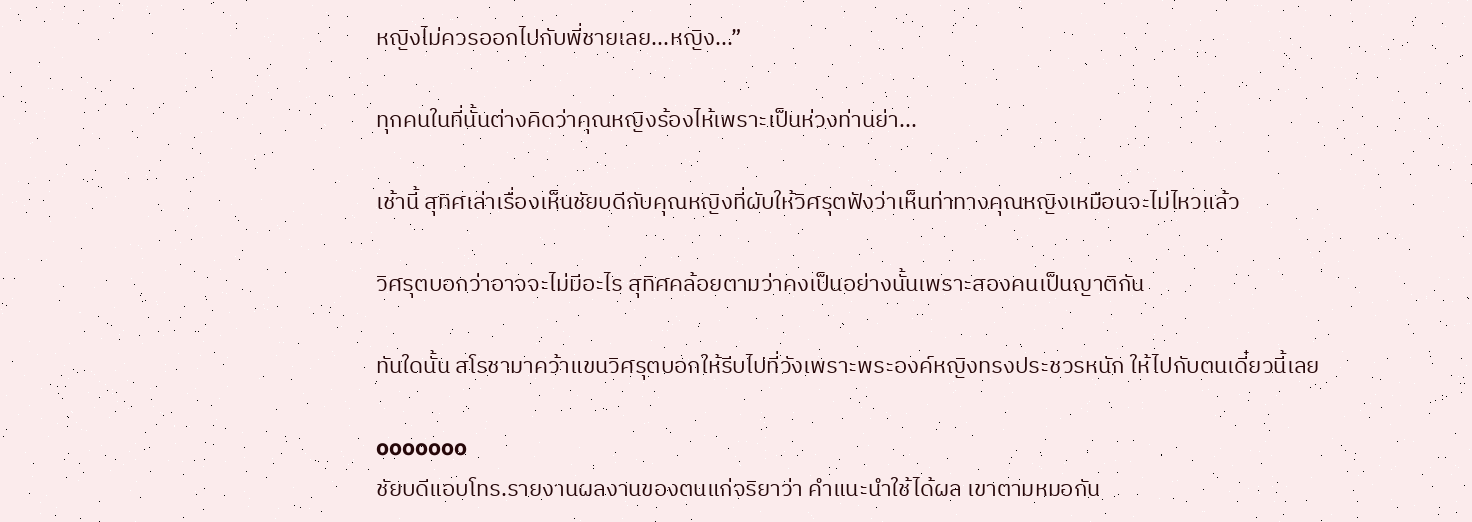หญิงไม่ควรออกไปกับพี่ชายเลย...หญิง...”

ทุกคนในที่นั้นต่างคิดว่าคุณหญิงร้องไห้เพราะเป็นห่วงท่านย่า...

เช้านี้ สุทิศเล่าเรื่องเห็นชัยบดีกับคุณหญิงที่ผับให้วิศรุตฟังว่าเห็นท่าทางคุณหญิงเหมือนจะไม่ไหวแล้ว

วิศรุตบอกว่าอาจจะไม่มีอะไร สุทิศคล้อยตามว่าคงเป็นอย่างนั้นเพราะสองคนเป็นญาติกัน

ทันใดนั้น สโรชามาคว้าแขนวิศรุตบอกให้รีบไปที่วังเพราะพระองค์หญิงทรงประชวรหนัก ให้ไปกับตนเดี๋ยวนี้เลย

ooooooo
ชัยบดีแอบโทร.รายงานผลงานของตนแก่จริยาว่า คำแนะนำใช้ได้ผล เขาตามหมอกัน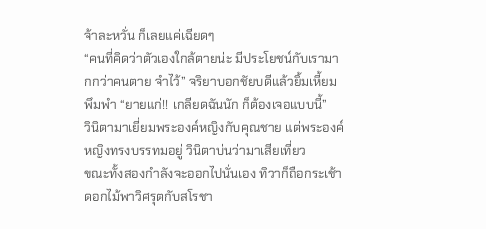จ้าละหวั่น ก็เลยแค่เฉียดๆ
“คนที่คิดว่าตัวเองใกล้ตายน่ะ มีประโยชน์กับเรามากกว่าคนตาย จำไว้” จริยาบอกชัยบดีแล้วยิ้มเหี้ยม พึมพำ “ยายแก่!! เกลียดฉันนัก ก็ต้องเจอแบบนี้”
วินิตามาเยี่ยมพระองค์หญิงกับคุณชาย แต่พระองค์หญิงทรงบรรทมอยู่ วินิตาบ่นว่ามาเสียเที่ยว
ขณะทั้งสองกำลังจะออกไปนั่นเอง ทิวาก็ถือกระเช้าดอกไม้พาวิศรุตกับสโรชา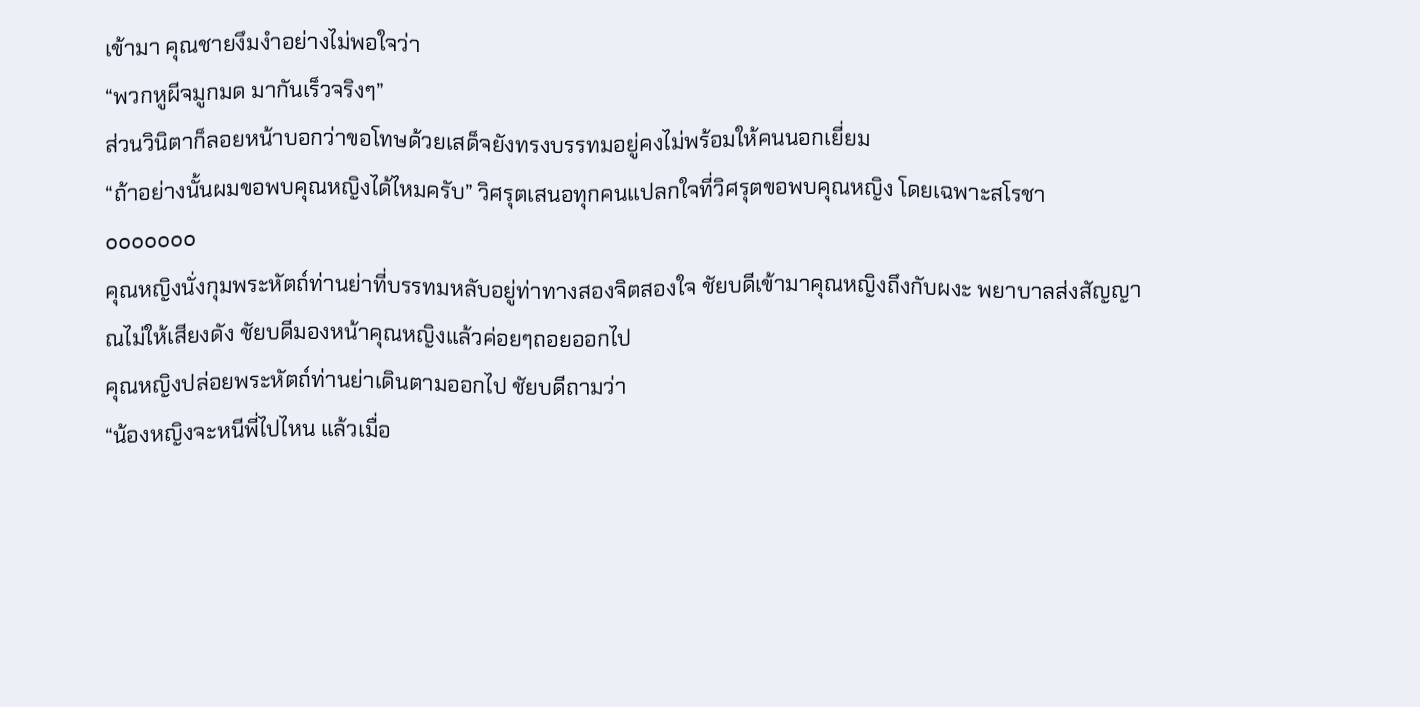เข้ามา คุณชายงึมงำอย่างไม่พอใจว่า
“พวกหูผีจมูกมด มากันเร็วจริงๆ”
ส่วนวินิตาก็ลอยหน้าบอกว่าขอโทษด้วยเสด็จยังทรงบรรทมอยู่คงไม่พร้อมให้คนนอกเยี่ยม
“ถ้าอย่างนั้นผมขอพบคุณหญิงได้ไหมครับ” วิศรุตเสนอทุกคนแปลกใจที่วิศรุตขอพบคุณหญิง โดยเฉพาะสโรชา
ooooooo
คุณหญิงนั่งกุมพระหัตถ์ท่านย่าที่บรรทมหลับอยู่ท่าทางสองจิตสองใจ ชัยบดีเข้ามาคุณหญิงถึงกับผงะ พยาบาลส่งสัญญาณไม่ให้เสียงดัง ชัยบดีมองหน้าคุณหญิงแล้วค่อยๆถอยออกไป
คุณหญิงปล่อยพระหัตถ์ท่านย่าเดินตามออกไป ชัยบดีถามว่า
“น้องหญิงจะหนีพี่ไปไหน แล้วเมื่อ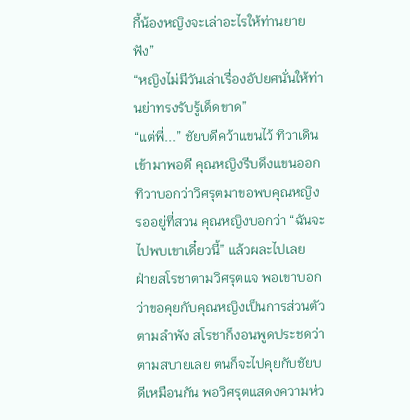กี้น้องหญิงจะเล่าอะไรให้ท่านยายฟัง”
“หญิงไม่มีวันเล่าเรื่องอัปยศนั่นให้ท่านย่าทรงรับรู้เด็ดขาด”
“แต่พี่...” ชัยบดีคว้าแขนไว้ ทิวาเดินเข้ามาพอดี คุณหญิงรีบดึงแขนออก ทิวาบอกว่าวิศรุตมาขอพบคุณหญิงรออยู่ที่สวน คุณหญิงบอกว่า “ฉันจะไปพบเขาเดี๋ยวนี้” แล้วผละไปเลย
ฝ่ายสโรชาตามวิศรุตแจ พอเขาบอกว่าขอคุยกับคุณหญิงเป็นการส่วนตัวตามลำพัง สโรชาก็งอนพูดประชดว่าตามสบายเลย ตนก็จะไปคุยกับชัยบดีเหมือนกัน พอวิศรุตแสดงความห่ว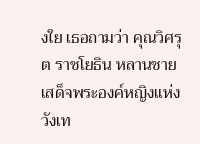งใย เธอถามว่า คุณวิศรุต ราชโยธิน หลานชายเสด็จพระองค์หญิงแห่งวังเท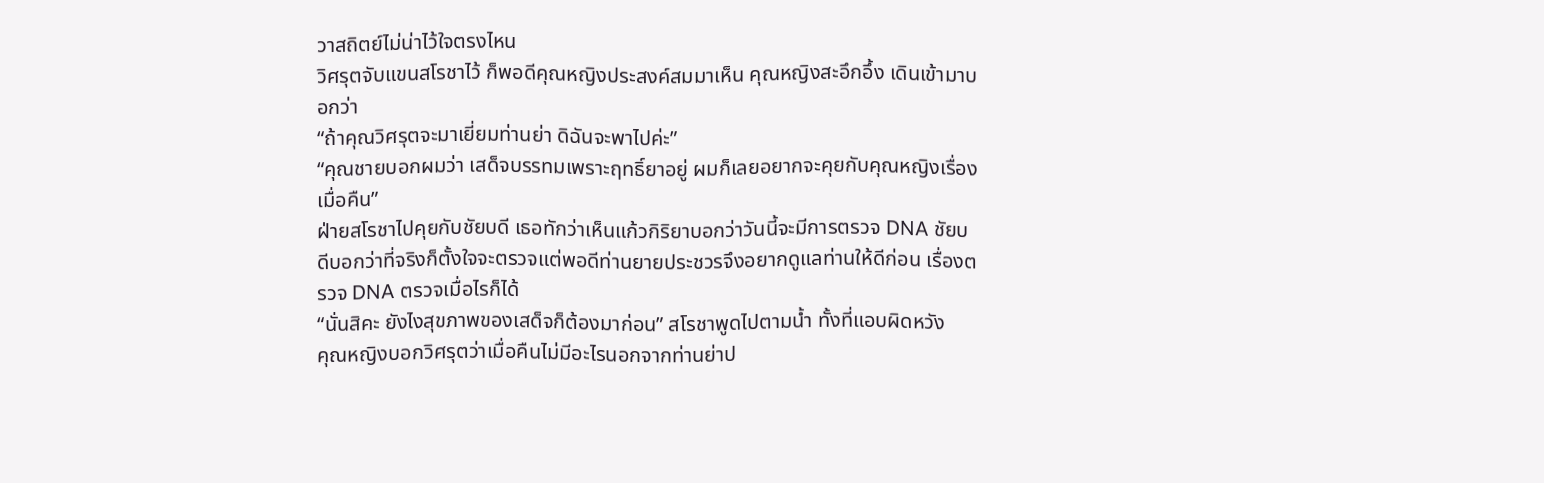วาสถิตย์ไม่น่าไว้ใจตรงไหน
วิศรุตจับแขนสโรชาไว้ ก็พอดีคุณหญิงประสงค์สมมาเห็น คุณหญิงสะอึกอึ้ง เดินเข้ามาบอกว่า
“ถ้าคุณวิศรุตจะมาเยี่ยมท่านย่า ดิฉันจะพาไปค่ะ”
“คุณชายบอกผมว่า เสด็จบรรทมเพราะฤทธิ์ยาอยู่ ผมก็เลยอยากจะคุยกับคุณหญิงเรื่องเมื่อคืน”
ฝ่ายสโรชาไปคุยกับชัยบดี เธอทักว่าเห็นแก้วกิริยาบอกว่าวันนี้จะมีการตรวจ DNA ชัยบดีบอกว่าที่จริงก็ตั้งใจจะตรวจแต่พอดีท่านยายประชวรจึงอยากดูแลท่านให้ดีก่อน เรื่องตรวจ DNA ตรวจเมื่อไรก็ได้
“นั่นสิคะ ยังไงสุขภาพของเสด็จก็ต้องมาก่อน” สโรชาพูดไปตามน้ำ ทั้งที่แอบผิดหวัง
คุณหญิงบอกวิศรุตว่าเมื่อคืนไม่มีอะไรนอกจากท่านย่าป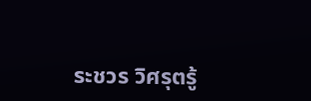ระชวร วิศรุตรู้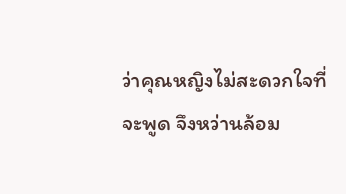ว่าคุณหญิงไม่สะดวกใจที่จะพูด จึงหว่านล้อม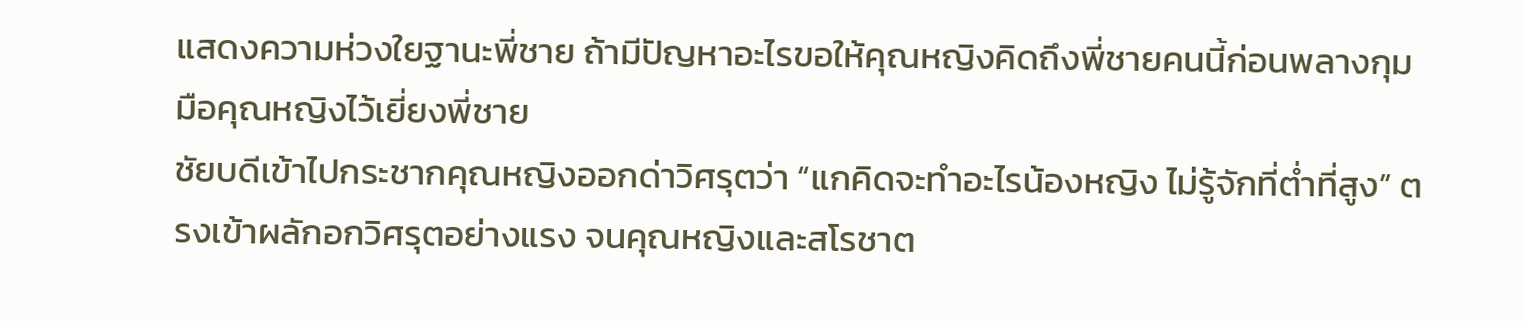แสดงความห่วงใยฐานะพี่ชาย ถ้ามีปัญหาอะไรขอให้คุณหญิงคิดถึงพี่ชายคนนี้ก่อนพลางกุมมือคุณหญิงไว้เยี่ยงพี่ชาย
ชัยบดีเข้าไปกระชากคุณหญิงออกด่าวิศรุตว่า “แกคิดจะทำอะไรน้องหญิง ไม่รู้จักที่ต่ำที่สูง” ตรงเข้าผลักอกวิศรุตอย่างแรง จนคุณหญิงและสโรชาต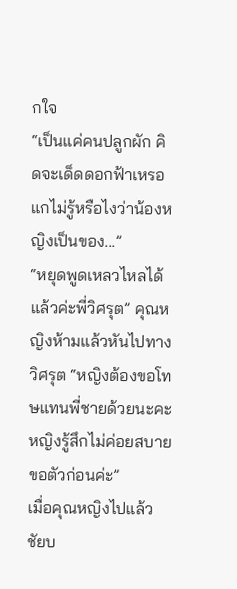กใจ
“เป็นแค่คนปลูกผัก คิดจะเด็ดดอกฟ้าเหรอ แกไม่รู้หรือไงว่าน้องหญิงเป็นของ...”
“หยุดพูดเหลวไหลได้แล้วค่ะพี่วิศรุต” คุณหญิงห้ามแล้วหันไปทางวิศรุต “หญิงต้องขอโทษแทนพี่ชายด้วยนะคะหญิงรู้สึกไม่ค่อยสบาย ขอตัวก่อนค่ะ”
เมื่อคุณหญิงไปแล้ว ชัยบ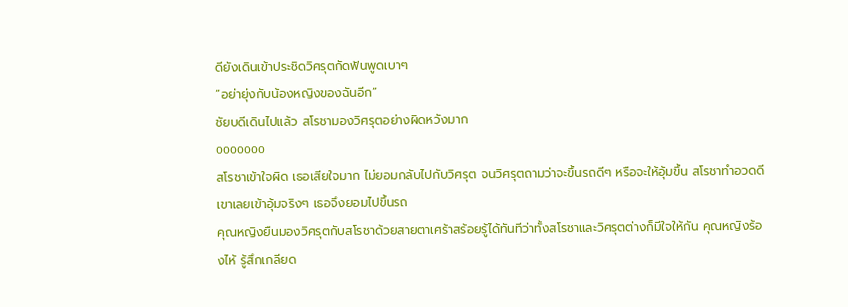ดียังเดินเข้าประชิดวิศรุตกัดฟันพูดเบาๆ
“อย่ายุ่งกับน้องหญิงของฉันอีก”
ชัยบดีเดินไปแล้ว สโรชามองวิศรุตอย่างผิดหวังมาก
ooooooo
สโรชาเข้าใจผิด เธอเสียใจมาก ไม่ยอมกลับไปกับวิศรุต จนวิศรุตถามว่าจะขึ้นรถดีๆ หรือจะให้อุ้มขึ้น สโรชาทำอวดดี เขาเลยเข้าอุ้มจริงๆ เธอจึงยอมไปขึ้นรถ
คุณหญิงยืนมองวิศรุตกับสโรชาด้วยสายตาเศร้าสร้อยรู้ได้ทันทีว่าทั้งสโรชาและวิศรุตต่างก็มีใจให้กัน คุณหญิงร้องไห้ รู้สึกเกลียด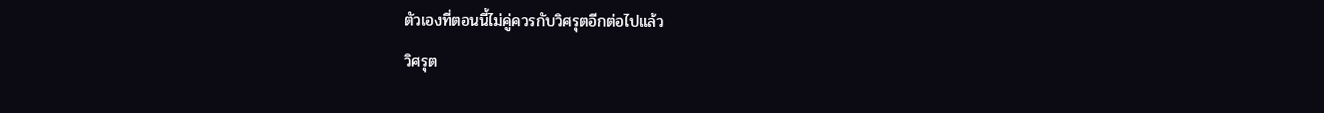ตัวเองที่ตอนนี้ไม่คู่ควรกับวิศรุตอีกต่อไปแล้ว
วิศรุต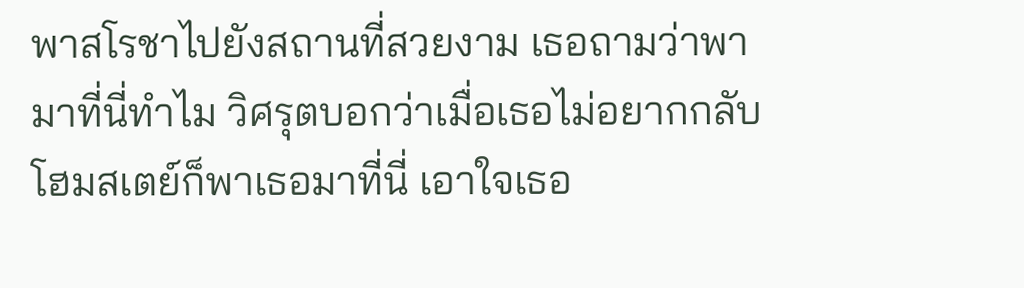พาสโรชาไปยังสถานที่สวยงาม เธอถามว่าพามาที่นี่ทำไม วิศรุตบอกว่าเมื่อเธอไม่อยากกลับโฮมสเตย์ก็พาเธอมาที่นี่ เอาใจเธอ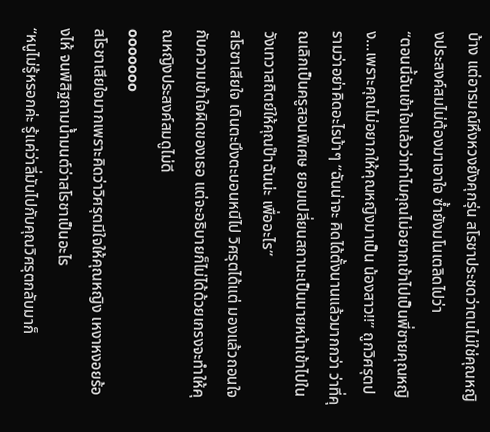บ้าง แต่อารมณ์หึงหวงยังคุกรุ่น สโรชาประชดว่าตนไม่ใช่คุณหญิงประสงค์สมไม่ต้องมาเอาใจ ซ้ำยังมโนเตลิดไปว่า
“ตอนนี้ฉันเข้าใจแล้วว่าทำไมคุณไม่อยากเข้าไปเป็นพี่ชายคุณหญิง...เพราะคุณไม่อยากให้คุณหญิงมาเป็น น้องสาว!!” ถูกวิศรุตปรามว่าอย่าคิดอะไรบ้าๆ “ฉันน่าจะ คิดได้ตั้งนานแล้วมากกว่า ว่าที่คุณเลิกเป็นครูสอนพิเศษ ยอมเปลี่ยนสถานะเป็นนายหน้าเข้าไปในวังเทวาสถิตย์ให้คุณป๊าฉันน่ะ เพื่ออะไร”
สโรชาเสียใจ เดินตะบึงตะบอนหนีไป วิศรุตได้แต่ มองแล้วถอนใจกับความเข้าใจผิดของเธอ แต่จะอธิบายก็ไม่ได้ด้วยเกรงจะทำให้คุณหญิงประสงค์สมดูไม่ดี
ooooooo
สโรชาเสียใจมากเพราะคิดว่าวิศรุตมีใจให้คุณหญิง เหงาหงอยร้องไห้ จนพิสิฐถามน้ำมนต์ว่าสโรชาเป็นอะไร
“หนูไม่รู้หรอกค่ะ รู้แค่ว่าลี่มันไปกับคุณวิศรุตกลับมาก็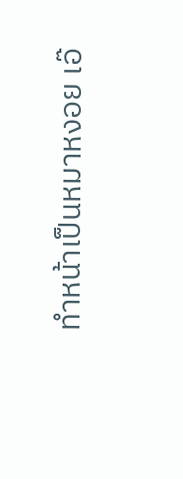ทำหน้าเป็นหมาหงอย เอ๊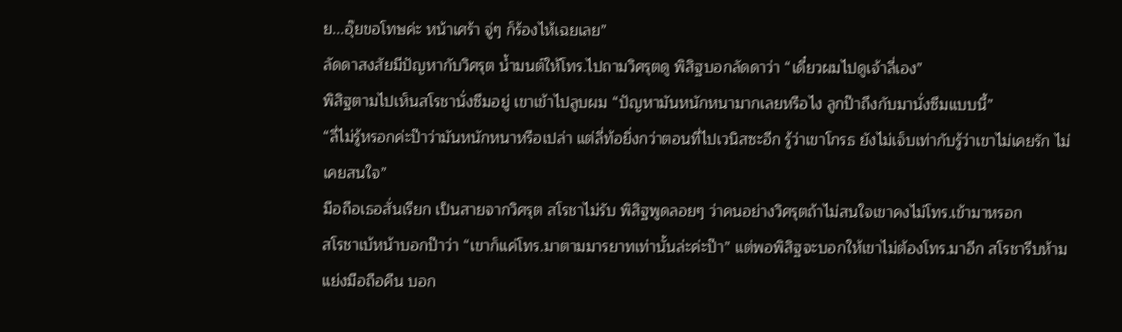ย...อุ๊ยขอโทษค่ะ หน้าเศร้า จู่ๆ ก็ร้องไห้เฉยเลย”
ลัดดาสงสัยมีปัญหากับวิศรุต น้ำมนต์ให้โทร.ไปถามวิศรุตดู พิสิฐบอกลัดดาว่า “เดี๋ยวผมไปดูเจ้าลี่เอง”
พิสิฐตามไปเห็นสโรชานั่งซึมอยู่ เขาเข้าไปลูบผม “ปัญหามันหนักหนามากเลยหรือไง ลูกป๊าถึงกับมานั่งซึมแบบนี้”
“ลี่ไม่รู้หรอกค่ะป๊าว่ามันหนักหนาหรือเปล่า แต่ลี่ท้อยิ่งกว่าตอนที่ไปเวนิสซะอีก รู้ว่าเขาโกรธ ยังไม่เจ็บเท่ากับรู้ว่าเขาไม่เคยรัก ไม่เคยสนใจ”
มือถือเธอสั่นเรียก เป็นสายจากวิศรุต สโรชาไม่รับ พิสิฐพูดลอยๆ ว่าคนอย่างวิศรุตถ้าไม่สนใจเขาคงไม่โทร.เข้ามาหรอก
สโรชาเบ้หน้าบอกป๊าว่า “เขาก็แค่โทร.มาตามมารยาทเท่านั้นล่ะค่ะป๊า” แต่พอพิสิฐจะบอกให้เขาไม่ต้องโทร.มาอีก สโรชารีบห้ามแย่งมือถือคืน บอก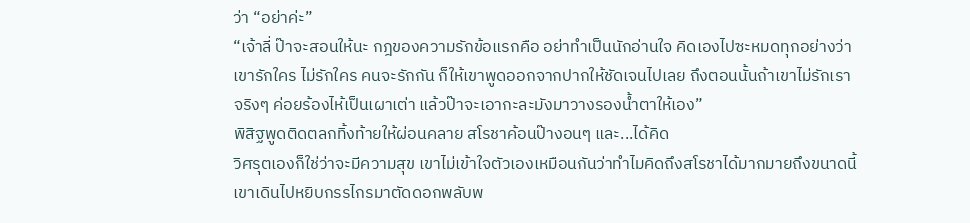ว่า “อย่าค่ะ”
“เจ้าลี่ ป๊าจะสอนให้นะ กฎของความรักข้อแรกคือ อย่าทำเป็นนักอ่านใจ คิดเองไปซะหมดทุกอย่างว่าเขารักใคร ไม่รักใคร คนจะรักกัน ก็ให้เขาพูดออกจากปากให้ชัดเจนไปเลย ถึงตอนนั้นถ้าเขาไม่รักเราจริงๆ ค่อยร้องไห้เป็นเผาเต่า แล้วป๊าจะเอากะละมังมาวางรองน้ำตาให้เอง”
พิสิฐพูดติดตลกทิ้งท้ายให้ผ่อนคลาย สโรชาค้อนป๊างอนๆ และ...ได้คิด
วิศรุตเองก็ใช่ว่าจะมีความสุข เขาไม่เข้าใจตัวเองเหมือนกันว่าทำไมคิดถึงสโรชาได้มากมายถึงขนาดนี้ เขาเดินไปหยิบกรรไกรมาตัดดอกพลับพ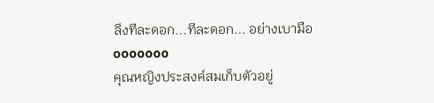ลึงทีละดอก...ทีละดอก... อย่างเบามือ
ooooooo
คุณหญิงประสงค์สมเก็บตัวอยู่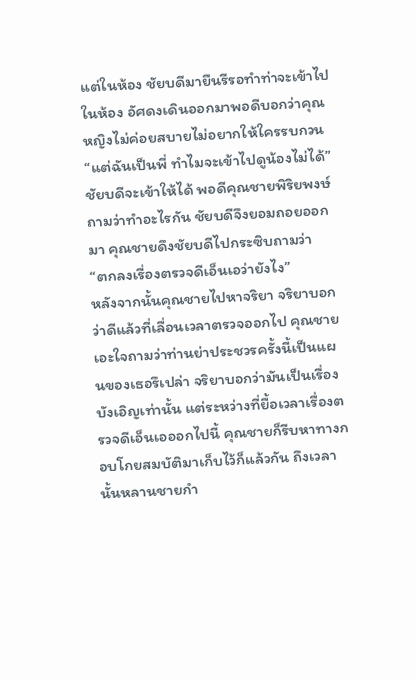แต่ในห้อง ชัยบดีมายืนรีรอทำท่าจะเข้าไปในห้อง อัศดงเดินออกมาพอดีบอกว่าคุณหญิงไม่ค่อยสบายไม่อยากให้ใครรบกวน
“แต่ฉันเป็นพี่ ทำไมจะเข้าไปดูน้องไม่ได้” ชัยบดีจะเข้าให้ได้ พอดีคุณชายพิริยพงษ์ถามว่าทำอะไรกัน ชัยบดีจึงยอมถอยออกมา คุณชายดึงชัยบดีไปกระซิบถามว่า
“ตกลงเรื่องตรวจดีเอ็นเอว่ายังไง”
หลังจากนั้นคุณชายไปหาจริยา จริยาบอกว่าดีแล้วที่เลื่อนเวลาตรวจออกไป คุณชายเอะใจถามว่าท่านย่าประชวรครั้งนี้เป็นแผนของเธอรึเปล่า จริยาบอกว่ามันเป็นเรื่องบังเอิญเท่านั้น แต่ระหว่างที่ยื้อเวลาเรื่องตรวจดีเอ็นเอออกไปนี้ คุณชายก็รีบหาทางกอบโกยสมบัติมาเก็บไว้ก็แล้วกัน ถึงเวลานั้นหลานชายกำ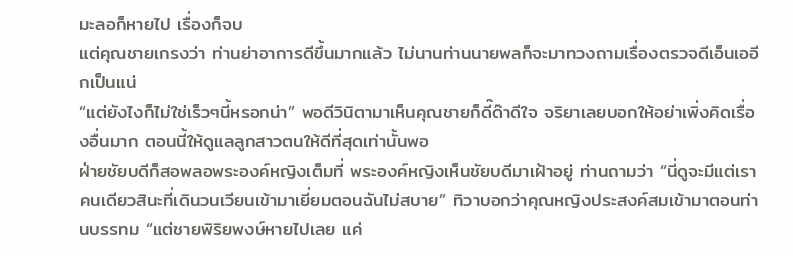มะลอก็หายไป เรื่องก็จบ
แต่คุณชายเกรงว่า ท่านย่าอาการดีขึ้นมากแล้ว ไม่นานท่านนายพลก็จะมาทวงถามเรื่องตรวจดีเอ็นเออีกเป็นแน่
“แต่ยังไงก็ไม่ใช่เร็วๆนี้หรอกน่า” พอดีวินิตามาเห็นคุณชายก็ดี๊ด๊าดีใจ จริยาเลยบอกให้อย่าเพิ่งคิดเรื่องอื่นมาก ตอนนี้ให้ดูแลลูกสาวตนให้ดีที่สุดเท่านั้นพอ
ฝ่ายชัยบดีก็สอพลอพระองค์หญิงเต็มที่ พระองค์หญิงเห็นชัยบดีมาเฝ้าอยู่ ท่านถามว่า “นี่ดูจะมีแต่เราคนเดียวสินะที่เดินวนเวียนเข้ามาเยี่ยมตอนฉันไม่สบาย” ทิวาบอกว่าคุณหญิงประสงค์สมเข้ามาตอนท่านบรรทม “แต่ชายพิริยพงษ์หายไปเลย แค่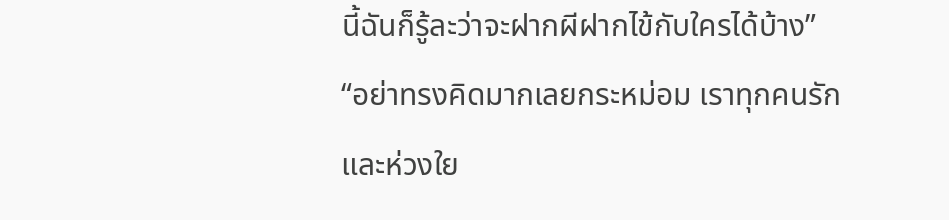นี้ฉันก็รู้ละว่าจะฝากผีฝากไข้กับใครได้บ้าง”
“อย่าทรงคิดมากเลยกระหม่อม เราทุกคนรักและห่วงใย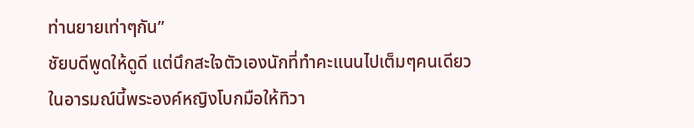ท่านยายเท่าๆกัน”
ชัยบดีพูดให้ดูดี แต่นึกสะใจตัวเองนักที่ทำคะแนนไปเต็มๆคนเดียว
ในอารมณ์นี้พระองค์หญิงโบกมือให้ทิวา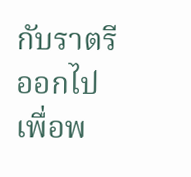กับราตรีออกไป เพื่อพ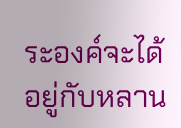ระองค์จะได้อยู่กับหลาน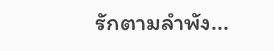รักตามลำพัง...